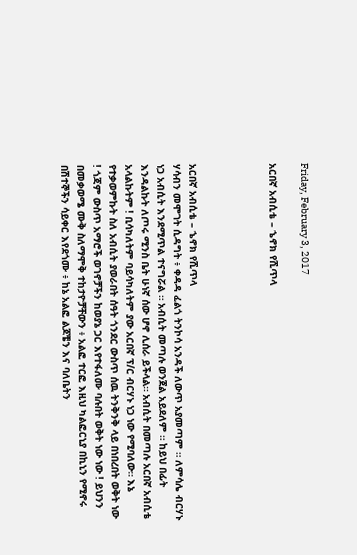Friday, February 3, 2017

አርበኛ አብሲቴ – ኄኖክ የሺጥላ




አርበኛ አብሲቴ – ኄኖክ የሺጥላ
ሃሳብን መሞገት ሲዳግት ፥ ቀዳዳ ፈልጎ ትንኮሳ አንዳች ለውጥ አያመጣም ። ለምሳሌ ብርሃኑ ነጋ አብሲት እንደሚጥል ተናግሯል ። አብሲት መጣሉ ወንጀል አይደለም ። ከይህ በፊት እንዳልኩት ለጦሩ ሚንስ ቤት ሁነኛ ሰው ሆኖ ሊሰራ ይችላል። አብሲት በመጣሉ አርበኛ አብሲቴ አላልኩትም ! ቢሳካለትም ባይሳካለትም ያው አርበኛ ፕ/ር ብርሃኑ ነጋ ነው የሚባለው። እኔ የተቃወምኩት ስለ አብሲት ያወራበት ሰዓት ጎንደር ውስጥ ሰዉ ትንቅንቅ ላይ በነበረበት ወቅት ነው ! ጎጃም ውስጥ አማሮች ወገኖቻችን ከወያኔ ጋር እየተፋለሙ ባሉበት ወቅት ነው ነው ! ይህንን በመቃወሜ ሙቅ ስለማሞቅ ተከታዮቻቸውን ፥ አልፎ ተርፎ እዚህ ካልፎርኒያ በኪኒን የሚኖሩ በሽተኞችን ሳይቀር እየደጎሙ ፥ ከኔ አልፎ ልጆቼን እና ባለቤትን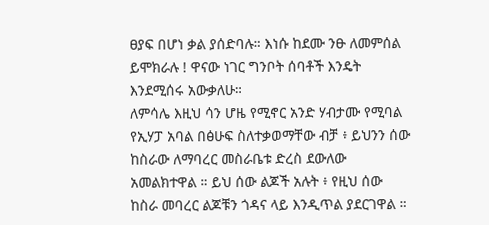ፀያፍ በሆነ ቃል ያሰድባሉ። እነሱ ከደሙ ንፁ ለመምሰል ይሞክራሉ ! ዋናው ነገር ግንቦት ሰባቶች እንዴት እንደሚሰሩ አውቃለሁ።
ለምሳሌ እዚህ ሳን ሆዜ የሚኖር አንድ ሃብታሙ የሚባል የኢሃፓ አባል በፅሁፍ ስለተቃወማቸው ብቻ ፥ ይህንን ሰው ከስራው ለማባረር መስራቤቱ ድረስ ደውለው አመልክተዋል ። ይህ ሰው ልጆች አሉት ፥ የዚህ ሰው ከስራ መባረር ልጆቹን ጎዳና ላይ እንዲጥል ያደርገዋል ።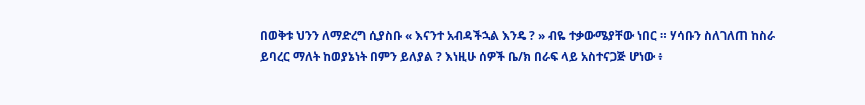በወቅቱ ህንን ለማድረግ ሲያስቡ « እናንተ አብዳችኋል እንዴ ? » ብዬ ተቃውሜያቸው ነበር ። ሃሳቡን ስለገለጠ ከስራ ይባረር ማለት ከወያኔነት በምን ይለያል ? እነዚሁ ሰዎች ቤ/ክ በራፍ ላይ አስተናጋጅ ሆነው ፥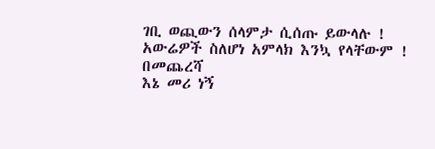ገቢ ወጪውን ሰላምታ ሲሰጡ ይውላሉ ! አውሬዎች ስለሆነ አምላክ እንኳ የላቸውም !
በመጨረሻ
እኔ መሪ ነኝ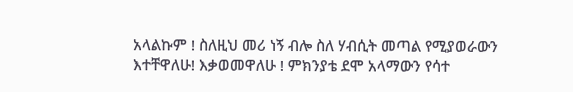አላልኩም ! ስለዚህ መሪ ነኝ ብሎ ስለ ሃብሲት መጣል የሚያወራውን እተቸዋለሁ! እቃወመዋለሁ ! ምክንያቴ ደሞ አላማውን የሳተ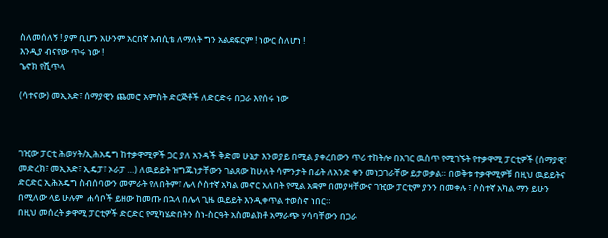ስለመሰለኝ ! ያም ቢሆን አሁንም አርበኛ እብሲቴ ለማለት ግን አልደፍርም ! ነውር ስለሆነ !
እንዲያ ብናየው ጥሩ ነው !
ኄኖክ የሺጥላ

(ሳተናው) መኢአድ፣ ሰማያዊን ጨመሮ አምስት ድርጅቶች ለድርድሩ በጋራ እየሰሩ ነው



ገዢው ፓርቲ ሕወሃት/ኢሕአዴግ ከተቃዋሚዎች ጋር ያለ አንዳች ቅድመ ሁኔታ እንወያይ በሚል ያቀረበውን ጥሪ ተከትሎ በአገር ዉስጥ የሚገኙት የተቃዋሚ ፓርቲዎች (ሰማያዊ፣ መድረክ፣ መኢአድ፣ ኢዴፓ፣ ኦራፓ …) ለዉይይት ዝግጁነታቸውን ገልጸው ከሁለት ሳምንታት በፊት ለአንድ ቀን መነጋገራቸው ይታወቃል። በወቅቱ ተቃዋሚዎቹ በዚህ ዉይይትና ድርድር ኢሕአዴግ ስብሰባውን መምራት የለበትም፣ ሌላ ሶስተኛ አካል መኖር አለበት የሚል አቋም በመያዛቸውና ገዢው ፓርቲም ያንን በመቀሉ ፣ ሶስተኛ አካል ማን ይሁን በሚለው ላይ ሁሉም  ሐሳቦች ይዘው ከመጡ በኋላ በሌላ ጊዜ ዉይይት እንዲቀጥል ተወስኖ ነበር።
በዚህ መሰረት ቃዋሚ ፓርቲዎች ድርድር የሚካሄድበትን ስነ-ስርዓት አስመልክቶ አማራጭ ሃሳባቸውን በጋራ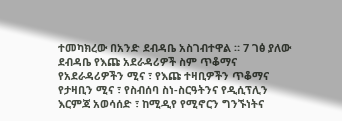ተመካክረው በአንድ ደብዳቤ አስገብተዋል ። 7 ገፅ ያለው ደብዳቤ የእጩ አደራዳሪዎች ስም ጥቆማና የአደራዳሪዎችን ሚና ፣ የእጩ ተዛቢዎችን ጥቆማና የታዛቢን ሚና ፣ የስብሰባ ስነ-ስርዓትንና የዲሲፕሊን እርምጃ አወሳሰድ ፣ ከሚዲየ የሚኖርን ግንኙነትና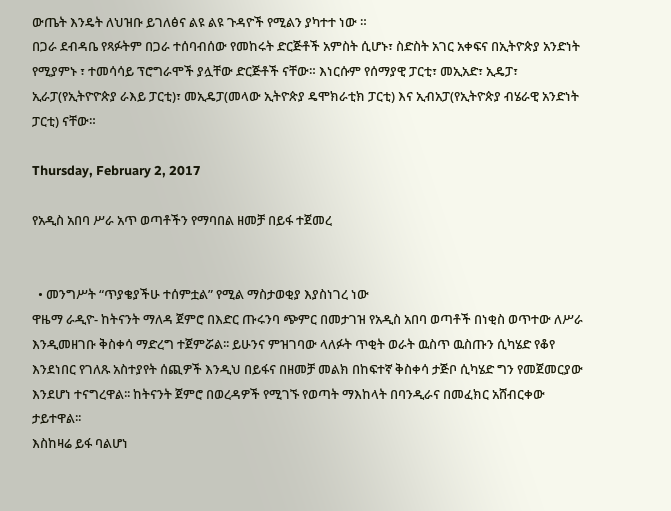ውጤት እንዴት ለህዝቡ ይገለፅና ልዩ ልዩ ጉዳዮች የሚልን ያካተተ ነው ።
በጋራ ደብዳቤ የጻፉትም በጋራ ተሰባብሰው የመከሩት ድርጅቶች አምስት ሲሆኑ፣ ስድስት አገር አቀፍና በኢትዮጵያ አንድነት የሚያምኑ ፣ ተመሳሳይ ፕሮግራሞች ያሏቸው ድርጅቶች ናቸው። እነርሱም የሰማያዊ ፓርቲ፣ መኢአድ፣ ኢዴፓ፣ ኢራፓ(የኢትዮዮጵያ ራእይ ፓርቲ)፣ መኢዴፓ(መላው ኢትዮጵያ ዴሞክራቲክ ፓርቲ) እና ኢብአፓ(የኢትዮጵያ ብሄራዊ አንድነት ፓርቲ) ናቸው።

Thursday, February 2, 2017

የአዲስ አበባ ሥራ አጥ ወጣቶችን የማባበል ዘመቻ በይፋ ተጀመረ


  • መንግሥት “ጥያቄያችሁ ተሰምቷል” የሚል ማስታወቂያ እያስነገረ ነው
ዋዜማ ራዲዮ- ከትናንት ማለዳ ጀምሮ በእድር ጡሩንባ ጭምር በመታገዝ የአዲስ አበባ ወጣቶች በነቂስ ወጥተው ለሥራ እንዲመዘገቡ ቅስቀሳ ማድረግ ተጀምሯል፡፡ ይሁንና ምዝገባው ላለፉት ጥቂት ወራት ዉስጥ ዉስጡን ሲካሄድ የቆየ እንደነበር የገለጹ አስተያየት ሰጪዎች እንዲህ በይፋና በዘመቻ መልክ በከፍተኛ ቅስቀሳ ታጅቦ ሲካሄድ ግን የመጀመርያው እንደሆነ ተናግረዋል፡፡ ከትናንት ጀምሮ በወረዳዎች የሚገኙ የወጣት ማእከላት በባንዲራና በመፈክር አሸብርቀው ታይተዋል፡፡
እስከዛሬ ይፋ ባልሆነ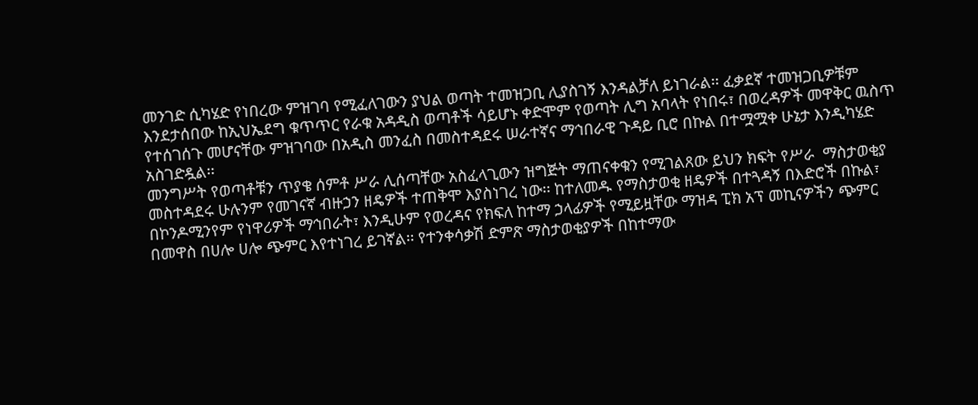መንገድ ሲካሄድ የነበረው ምዝገባ የሚፈለገውን ያህል ወጣት ተመዝጋቢ ሊያስገኝ እንዳልቻለ ይነገራል፡፡ ፈቃደኛ ተመዝጋቢዎቹም እንደታሰበው ከኢህኤደግ ቁጥጥር የራቁ አዳዲስ ወጣቶች ሳይሆኑ ቀድሞም የወጣት ሊግ አባላት የነበሩ፣ በወረዳዎች መዋቅር ዉስጥ የተሰገሰጉ መሆናቸው ምዝገባው በአዲስ መንፈስ በመስተዳደሩ ሠራተኛና ማኅበራዊ ጉዳይ ቢሮ በኩል በተሟሟቀ ሁኔታ እንዲካሄድ አስገድዷል፡፡
መንግሥት የወጣቶቹን ጥያቄ ሰምቶ ሥራ ሊሰጣቸው አስፈላጊውን ዝግጅት ማጠናቀቁን የሚገልጸው ይህን ክፍት የሥራ  ማስታወቂያ መስተዳደሩ ሁሉንም የመገናኛ ብዙኃን ዘዴዎች ተጠቅሞ እያስነገረ ነው፡፡ ከተለመዱ የማስታወቂ ዘዴዎች በተጓዳኝ በእድሮች በኩል፣ በኮንዶሚንየም የነዋሪዎች ማኅበራት፣ እንዲሁም የወረዳና የክፍለ ከተማ ኃላፊዎች የሚይዟቸው ማዝዳ ፒክ አፕ መኪናዎችን ጭምር በመዋስ በሀሎ ሀሎ ጭምር እየተነገረ ይገኛል፡፡ የተንቀሳቃሽ ድምጽ ማስታወቂያዎች በከተማው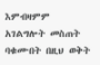እምብዛምም አገልግሎት መስጠት ባቁሙበት በዚህ ወቅት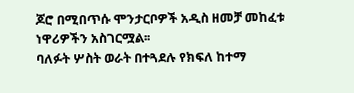ጆሮ በሚበጥሱ ሞንታርቦዎች አዲስ ዘመቻ መከፈቱ ነዋሪዎችን አስገርሟል፡፡
ባለፉት ሦስት ወራት በተጓደሉ የክፍለ ከተማ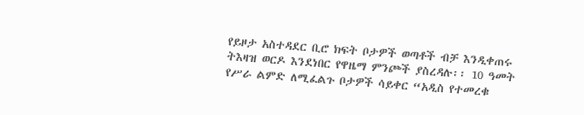የይዞታ አስተዳደር ቢሮ ክፍት ቦታዎች ወጣቶች ብቻ እንዲቀጠሩ ትእዛዝ ወርዶ እንደነበር የዋዜማ ምንጮች ያስረዳሉ፡፡ 10 ዓመት የሥራ ልምድ ለሚፈልጉ ቦታዎች ሳይቀር “አዲስ የተመረቁ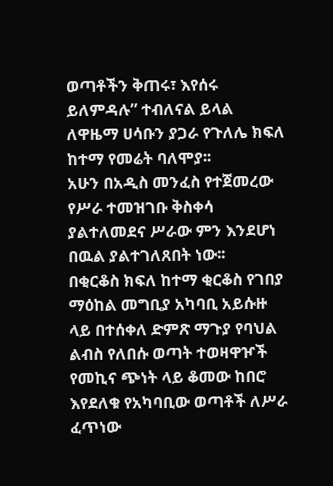ወጣቶችን ቅጠሩ፣ እየሰሩ ይለምዳሉ” ተብለናል ይላል ለዋዜማ ሀሳቡን ያጋራ የጉለሌ ክፍለ ከተማ የመሬት ባለሞያ፡፡
አሁን በአዲስ መንፈስ የተጀመረው የሥራ ተመዝገቡ ቅስቀሳ ያልተለመደና ሥራው ምን እንደሆነ በዉል ያልተገለጸበት ነው፡፡
በቂርቆስ ክፍለ ከተማ ቂርቆስ የገበያ ማዕከል መግቢያ አካባቢ አይሱዙ ላይ በተሰቀለ ድምጽ ማጉያ የባህል ልብስ የለበሱ ወጣት ተወዛዋዦች የመኪና ጭነት ላይ ቆመው ከበሮ እየደለቁ የአካባቢው ወጣቶች ለሥራ ፈጥነው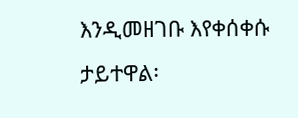እንዲመዘገቡ እየቀሰቀሱ ታይተዋል፡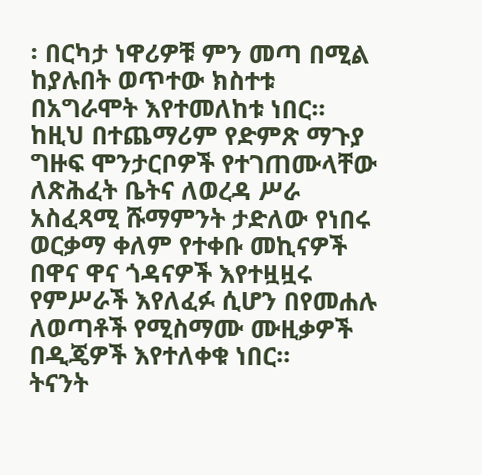፡ በርካታ ነዋሪዎቹ ምን መጣ በሚል ከያሉበት ወጥተው ክስተቱ በአግራሞት እየተመለከቱ ነበር፡፡
ከዚህ በተጨማሪም የድምጽ ማጉያ ግዙፍ ሞንታርቦዎች የተገጠሙላቸው ለጽሕፈት ቤትና ለወረዳ ሥራ አስፈጻሚ ሹማምንት ታድለው የነበሩ ወርቃማ ቀለም የተቀቡ መኪናዎች በዋና ዋና ጎዳናዎች እየተዟዟሩ የምሥራች እየለፈፉ ሲሆን በየመሐሉ ለወጣቶች የሚስማሙ ሙዚቃዎች በዲጄዎች እየተለቀቁ ነበር፡፡
ትናንት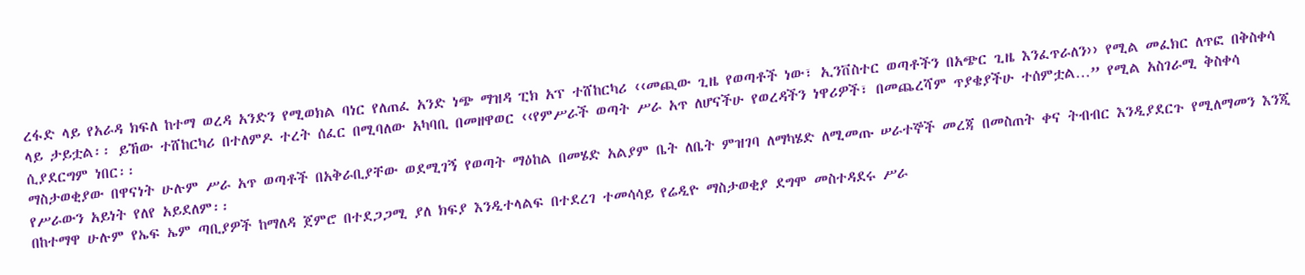ረፋድ ላይ የአራዳ ክፍለ ከተማ ወረዳ አንድን የሚወክል ባነር የለጠፈ አንድ ነጭ ማዝዳ ፒክ አፕ ተሸከርካሪ ‹‹መጪው ጊዜ የወጣቶች ነው፣ ኢንቨስተር ወጣቶችን በአጭር ጊዜ እንፈጥራለን›› የሚል መፈክር ለጥፎ በቅስቀሳ ላይ ታይቷል፡፡ ይኸው ተሸከርካሪ በተለምዶ ተረት ሰፈር በሚባለው አካባቢ በመዘዋወር ‹‹የምሥራች ወጣት ሥራ አጥ ለሆናችሁ የወረዳችን ነዋሪዎች፣ በመጨረሻም ጥያቄያችሁ ተሰምቷል…” የሚል አስገራሚ ቅስቀሳ ሲያደርግም ነበር፡፡
ማስታወቂያው በዋናነት ሁሉም ሥራ አጥ ወጣቶች በአቅራቢያቸው ወደሚገኝ የወጣት ማዕከል በመሄድ አልያም ቤት ለቤት ምዝገባ ለማካሄድ ለሚመጡ ሠራተኞች መረጃ በመስጠት ቀና ትብብር እንዲያደርጉ የሚለማመን እንጂ የሥራውን አይነት የለየ አይደለም፡፡
በከተማዋ ሁሉም የኤፍ ኤም ጣቢያዎች ከማለዳ ጀምሮ በተደጋጋሚ ያለ ክፍያ እንዲተላልፍ በተደረገ ተመሳሳይ የሬዲዮ ማስታወቂያ ደግሞ መስተዳደሩ ሥራ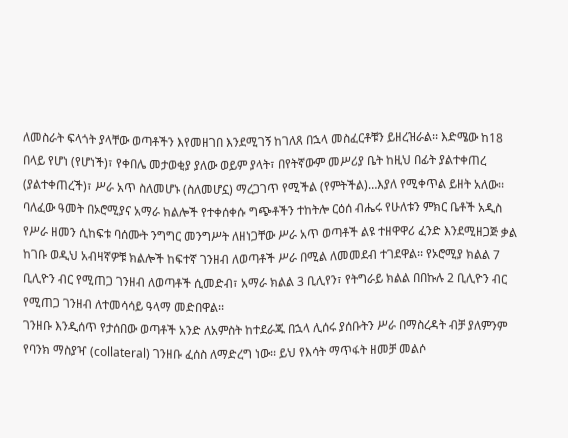ለመስራት ፍላጎት ያላቸው ወጣቶችን እየመዘገበ እንደሚገኝ ከገለጸ በኋላ መስፈርቶቹን ይዘረዝራል፡፡ እድሜው ከ18 በላይ የሆነ (የሆነች)፣ የቀበሌ መታወቂያ ያለው ወይም ያላት፣ በየትኛውም መሥሪያ ቤት ከዚህ በፊት ያልተቀጠረ (ያልተቀጠረች)፣ ሥራ አጥ ስለመሆኑ (ስለመሆኗ) ማረጋገጥ የሚችል (የምትችል)…እያለ የሚቀጥል ይዘት አለው፡፡
ባለፈው ዓመት በኦሮሚያና አማራ ክልሎች የተቀሰቀሱ ግጭቶችን ተከትሎ ርዕሰ ብሔሩ የሁለቱን ምክር ቤቶች አዲስ የሥራ ዘመን ሲከፍቱ ባሰሙት ንግግር መንግሥት ለዘነጋቸው ሥራ አጥ ወጣቶች ልዩ ተዘዋዋሪ ፈንድ እንደሚዘጋጅ ቃል ከገቡ ወዲህ አብዛኛዎቹ ክልሎች ከፍተኛ ገንዘብ ለወጣቶች ሥራ በሚል ለመመደብ ተገደዋል፡፡ የኦሮሚያ ክልል 7 ቢሊዮን ብር የሚጠጋ ገንዘብ ለወጣቶች ሲመድብ፣ አማራ ክልል 3 ቢሊየን፣ የትግራይ ክልል በበኩሉ 2 ቢሊዮን ብር የሚጠጋ ገንዘብ ለተመሳሳይ ዓላማ መድበዋል፡፡
ገንዘቡ እንዲሰጥ የታሰበው ወጣቶች አንድ ለአምስት ከተደራጁ በኋላ ሊሰሩ ያሰቡትን ሥራ በማስረዳት ብቻ ያለምንም የባንክ ማስያዣ (collateral) ገንዘቡ ፈሰስ ለማድረግ ነው፡፡ ይህ የእሳት ማጥፋት ዘመቻ መልሶ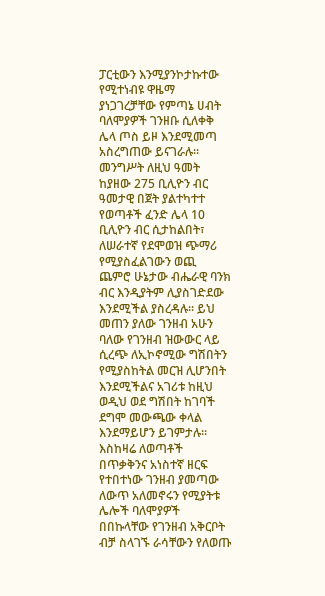ፓርቲውን እንሚያንኮታኩተው የሚተነብዩ ዋዜማ ያነጋገረቻቸው የምጣኔ ሀብት ባለሞያዎች ገንዘቡ ሲለቀቅ ሌላ ጦስ ይዞ እንደሚመጣ አስረግጠው ይናገራሉ፡፡
መንግሥት ለዚህ ዓመት ከያዘው 275 ቢሊዮን ብር ዓመታዊ በጀት ያልተካተተ የወጣቶች ፈንድ ሌላ 10 ቢሊዮን ብር ሲታከልበት፣ ለሠራተኛ የደሞወዝ ጭማሪ የሚያስፈልገውን ወጪ ጨምሮ ሁኔታው ብሔራዊ ባንክ ብር እንዲያትም ሊያስገድደው እንደሚችል ያስረዳሉ፡፡ ይህ መጠን ያለው ገንዘብ አሁን ባለው የገንዘብ ዝውውር ላይ ሲረጭ ለኢኮኖሚው ግሽበትን የሚያስከትል መርዝ ሊሆንበት እንደሚችልና አገሪቱ ከዚህ ወዲህ ወደ ግሽበት ከገባች ደግሞ መውጫው ቀላል እንደማይሆን ይገምታሉ፡፡
እስከዛሬ ለወጣቶች በጥቃቅንና አነስተኛ ዘርፍ የተበተነው ገንዘብ ያመጣው ለውጥ አለመኖሩን የሚያትቱ ሌሎች ባለሞያዎች በበኩላቸው የገንዘብ አቅርቦት ብቻ ስላገኙ ራሳቸውን የለወጡ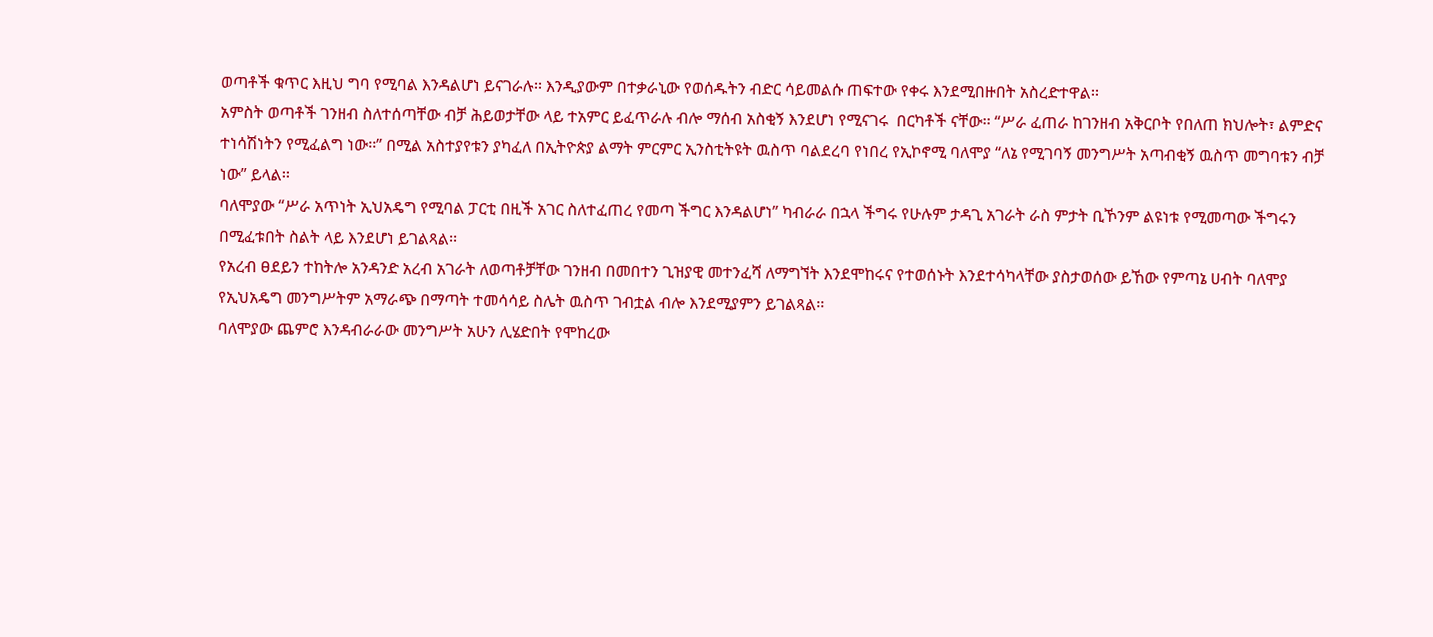ወጣቶች ቁጥር እዚህ ግባ የሚባል እንዳልሆነ ይናገራሉ፡፡ እንዲያውም በተቃራኒው የወሰዱትን ብድር ሳይመልሱ ጠፍተው የቀሩ እንደሚበዙበት አስረድተዋል፡፡
አምስት ወጣቶች ገንዘብ ስለተሰጣቸው ብቻ ሕይወታቸው ላይ ተአምር ይፈጥራሉ ብሎ ማሰብ አስቂኝ እንደሆነ የሚናገሩ  በርካቶች ናቸው፡፡ “ሥራ ፈጠራ ከገንዘብ አቅርቦት የበለጠ ክህሎት፣ ልምድና ተነሳሽነትን የሚፈልግ ነው፡፡” በሚል አስተያየቱን ያካፈለ በኢትዮጵያ ልማት ምርምር ኢንስቲትዩት ዉስጥ ባልደረባ የነበረ የኢኮኖሚ ባለሞያ “ለኔ የሚገባኝ መንግሥት አጣብቂኝ ዉስጥ መግባቱን ብቻ ነው” ይላል፡፡
ባለሞያው “ሥራ አጥነት ኢህአዴግ የሚባል ፓርቲ በዚች አገር ስለተፈጠረ የመጣ ችግር እንዳልሆነ” ካብራራ በኋላ ችግሩ የሁሉም ታዳጊ አገራት ራስ ምታት ቢኾንም ልዩነቱ የሚመጣው ችግሩን በሚፈቱበት ስልት ላይ እንደሆነ ይገልጻል፡፡
የአረብ ፀደይን ተከትሎ አንዳንድ አረብ አገራት ለወጣቶቻቸው ገንዘብ በመበተን ጊዝያዊ መተንፈሻ ለማግኘት እንደሞከሩና የተወሰኑት እንደተሳካላቸው ያስታወሰው ይኸው የምጣኔ ሀብት ባለሞያ የኢህአዴግ መንግሥትም አማራጭ በማጣት ተመሳሳይ ስሌት ዉስጥ ገብቷል ብሎ እንደሚያምን ይገልጻል፡፡
ባለሞያው ጨምሮ እንዳብራራው መንግሥት አሁን ሊሄድበት የሞከረው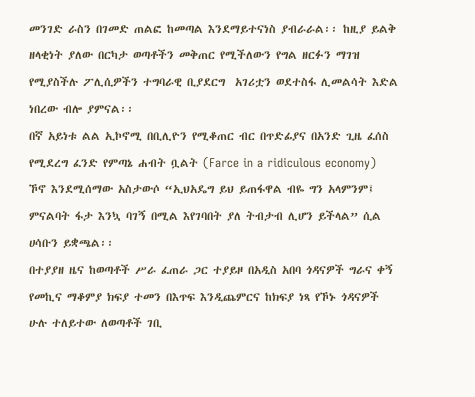መንገድ ራስን በገመድ ጠልፎ ከመጣል እንደማይተናነስ ያብራራል፡፡ ከዚያ ይልቅ ዘላቂነት ያለው በርካታ ወጣቶችን መቅጠር የሚችለውን የግል ዘርፉን ማገዝ የሚያስችሉ ፖሊሲዎችን ተግባራዊ ቢያደርግ  አገሪቷን ወደተስፋ ሊመልሳት እድል ነበረው ብሎ ያምናል፡፡
በኛ አይነቱ ልል ኢኮኖሚ በቢሊዮን የሚቆጠር ብር በጥድፊያና በአንድ ጊዜ ፈሰስ የሚደረግ ፈንድ የምጣኔ ሐብት ቧልት (Farce in a ridiculous economy) ኾኖ እንደሚሰማው አስታውሶ “ኢህአዴግ ይህ ይጠፋዋል ብዬ ግን አላምንም፤  ምናልባት ፋታ እንኳ ባገኝ በሚል እየገባበት ያለ ትብታብ ሊሆን ይችላል” ሲል ሀሳቡን ይቋጫል፡፡
በተያያዘ ዜና ከወጣቶች ሥራ ፈጠራ ጋር ተያይዞ በአዲስ አበባ ጎዳናዎች ግራና ቀኝ የመኪና ማቆምያ ክፍያ ተመን በእጥፍ እንዲጨምርና ከክፍያ ነጻ የኾኑ ጎዳናዎች ሁሉ ተለይተው ለወጣቶች ገቢ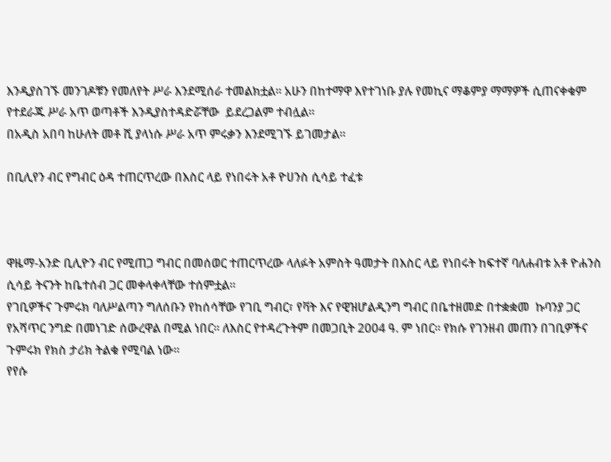እንዲያስገኙ መንገዶቹን የመለየት ሥራ እንደሚሰራ ተመልክቷል፡፡ አሁን በከተማዋ እየተገነቡ ያሉ የመኪና ማቆምያ ማማዎች ሲጠናቀቁም የተደራጁ ሥራ አጥ ወጣቶች እንዲያስተዳድሯቸው  ይደረጋልም ተብሏል፡፡
በአዲስ አበባ ከሁለት መቶ ሺ ያላነሱ ሥራ አጥ ምሩቃን እንደሚገኙ ይገመታል፡፡

በቢሊየን ብር የግብር ዕዳ ተጠርጥረው በእስር ላይ የነበሩት አቶ ዮሀንስ ሲሳይ ተፈቱ



ዋዜማ-አንድ ቢሊዮን ብር የሚጠጋ ግብር በመሰወር ተጠርጥረው ላለፉት አምስት ዓመታት በእስር ላይ የነበሩት ከፍተኛ ባለሐብቱ አቶ ዮሐንስ ሲሳይ ትናንት ከቤተሰብ ጋር መቀላቀላቸው ተሰምቷል፡፡
የገቢዎችና ጉምሩክ ባለሥልጣን ግለሰቡን የከሰሳቸው የገቢ ግብር፣ የቫት እና የዊዝሆልዲንግ ግብር በቤተዘመድ በተቋቋመ  ኩባንያ ጋር የአሻጥር ንግድ በመነገድ ሰውረዋል በሚል ነበር፡፡ ለእስር የተዳረጉትም በመጋቢት 2004 ዓ. ም ነበር፡፡ የክሱ የገንዘብ መጠን በገቢዎችና ጉምሩክ የክስ ታሪክ ትልቁ የሚባል ነው፡፡
የየሱ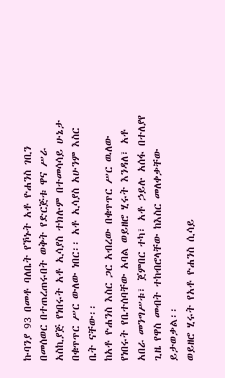ኩባንያ 93 በመቶ ባለቤት የኾኑት አቶ ዮሐንስ ገቢን በመሰወር በተጠረጠሩበት ወቅት የድርጅቱ ዋና ሥራ አስኪያጅ የነበሩት አቶ ኢሳያስ ተክሉም በተመሳሳይ ሁኔታ በቁጥጥር ሥር ውለው ነበር፡፡ አቶ ኢሳያስ አሁንም እስር ቤት ናቸው፡፡
ከአቶ ዮሐንስ እስር ጋር አብረው በቁጥጥር ሥር ዉለው የነበሩት የቤተሰባቸው አባል ወይዘሮ ሂሩት እንዳለ፣ አቶ አበራ መንግሥቱ፣ ጀምበር ተካ፣ አቶ ኃይሉ አሰፋ በተለያየ ጊዜ የዋስ መብት ተከብሮላቸው ከእስር መለቀቃቸው ይታወቃል፡፡
ወይዘሮ ሂሩት የአቶ ዮሐንስ ሲሳይ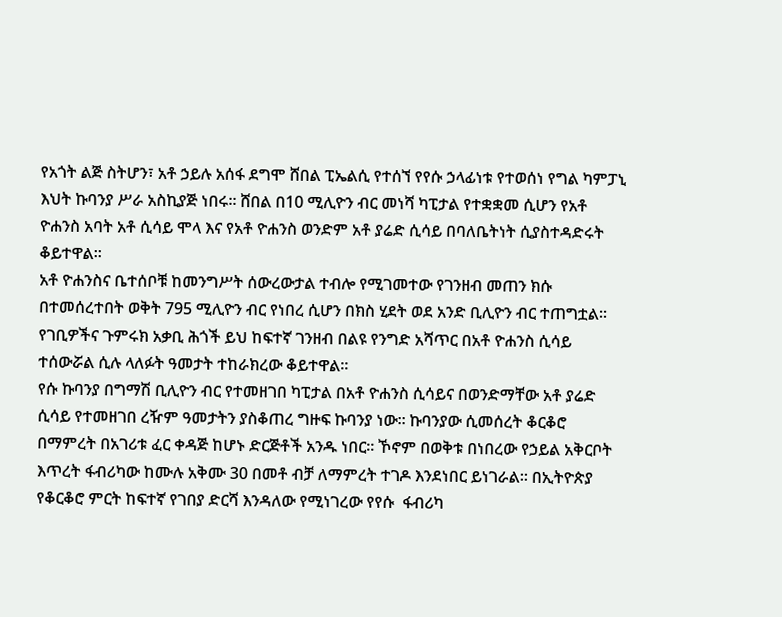የአጎት ልጅ ስትሆን፣ አቶ ኃይሉ አሰፋ ደግሞ ሸበል ፒኤልሲ የተሰኘ የየሱ ኃላፊነቱ የተወሰነ የግል ካምፓኒ እህት ኩባንያ ሥራ አስኪያጅ ነበሩ፡፡ ሸበል በ10 ሚሊዮን ብር መነሻ ካፒታል የተቋቋመ ሲሆን የአቶ ዮሐንስ አባት አቶ ሲሳይ ሞላ እና የአቶ ዮሐንስ ወንድም አቶ ያሬድ ሲሳይ በባለቤትነት ሲያስተዳድሩት ቆይተዋል፡፡
አቶ ዮሐንስና ቤተሰቦቹ ከመንግሥት ሰውረውታል ተብሎ የሚገመተው የገንዘብ መጠን ክሱ በተመሰረተበት ወቅት 795 ሚሊዮን ብር የነበረ ሲሆን በክስ ሂደት ወደ አንድ ቢሊዮን ብር ተጠግቷል፡፡ የገቢዎችና ጉምሩክ አቃቢ ሕጎች ይህ ከፍተኛ ገንዘብ በልዩ የንግድ አሻጥር በአቶ ዮሐንስ ሲሳይ ተሰውሯል ሲሉ ላለፉት ዓመታት ተከራክረው ቆይተዋል፡፡
የሱ ኩባንያ በግማሽ ቢሊዮን ብር የተመዘገበ ካፒታል በአቶ ዮሐንስ ሲሳይና በወንድማቸው አቶ ያሬድ ሲሳይ የተመዘገበ ረዥም ዓመታትን ያስቆጠረ ግዙፍ ኩባንያ ነው፡፡ ኩባንያው ሲመሰረት ቆርቆሮ በማምረት በአገሪቱ ፈር ቀዳጅ ከሆኑ ድርጅቶች አንዱ ነበር፡፡ ኾኖም በወቅቱ በነበረው የኃይል አቅርቦት እጥረት ፋብሪካው ከሙሉ አቅሙ 30 በመቶ ብቻ ለማምረት ተገዶ እንደነበር ይነገራል፡፡ በኢትዮጵያ የቆርቆሮ ምርት ከፍተኛ የገበያ ድርሻ እንዳለው የሚነገረው የየሱ  ፋብሪካ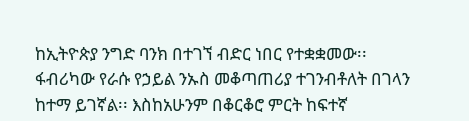ከኢትዮጵያ ንግድ ባንክ በተገኘ ብድር ነበር የተቋቋመው፡፡ ፋብሪካው የራሱ የኃይል ንኡስ መቆጣጠሪያ ተገንብቶለት በገላን  ከተማ ይገኛል፡፡ እስከአሁንም በቆርቆሮ ምርት ከፍተኛ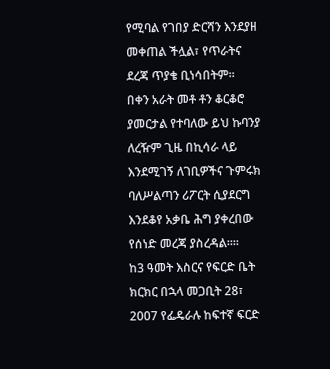የሚባል የገበያ ድርሻን እንደያዘ መቀጠል ችሏል፣ የጥራትና ደረጃ ጥያቄ ቢነሳበትም፡፡
በቀን አራት መቶ ቶን ቆርቆሮ ያመርታል የተባለው ይህ ኩባንያ ለረዥም ጊዜ በኪሳራ ላይ እንደሚገኝ ለገቢዎችና ጉምሩክ ባለሥልጣን ሪፖርት ሲያደርግ እንደቆየ አቃቤ ሕግ ያቀረበው የሰነድ መረጃ ያስረዳል፡፡፡፡
ከ3 ዓመት እስርና የፍርድ ቤት ክርክር በኋላ መጋቢት 28፣ 2007 የፌዴራሉ ከፍተኛ ፍርድ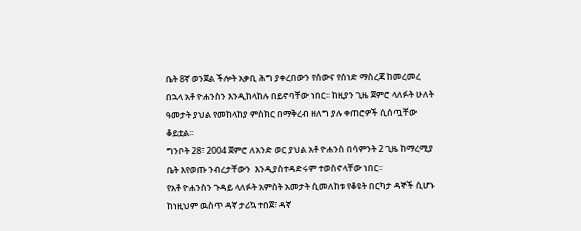ቤት 8ኛ ወንጀል ችሎት አቃቢ ሕግ ያቀረበውን የሰውና የሰነድ ማስረጃ ከመረመረ በኋላ አቶ ዮሐንስን እንዲከላከሉ በይኖባቸው ነበር፡፡ ከዚያን ጊዜ ጀምሮ ላለፉት ሁለት ዓመታት ያህል የመከላከያ ምስክር በማቅረብ ዘለግ ያሉ ቀጠሮዎች ሲሰጧቸው ቆይቷል፡፡
ግንቦት 28፣ 2004 ጀምሮ ለአንድ ወር ያህል አቶ ዮሐንስ በሳምንት 2 ጊዜ ከማረሚያ ቤት እየወጡ ንብረታቸውን  እንዲያስተዳድሩም ተወስኖላቸው ነበር፡፡
የአቶ ዮሐንስን ጉዳይ ላለፉት አምስት አመታት ሲመለከቱ የቆዩት በርካታ ዳኞች ሲሆኑ ከነዚህም ዉስጥ ዳኛ ታሪኳ ተበጀ፣ ዳኛ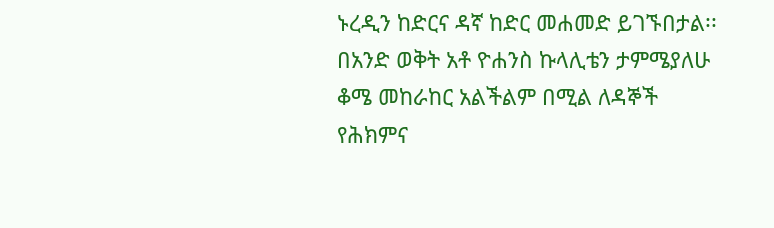ኑረዲን ከድርና ዳኛ ከድር መሐመድ ይገኙበታል፡፡ በአንድ ወቅት አቶ ዮሐንስ ኩላሊቴን ታምሜያለሁ ቆሜ መከራከር አልችልም በሚል ለዳኞች የሕክምና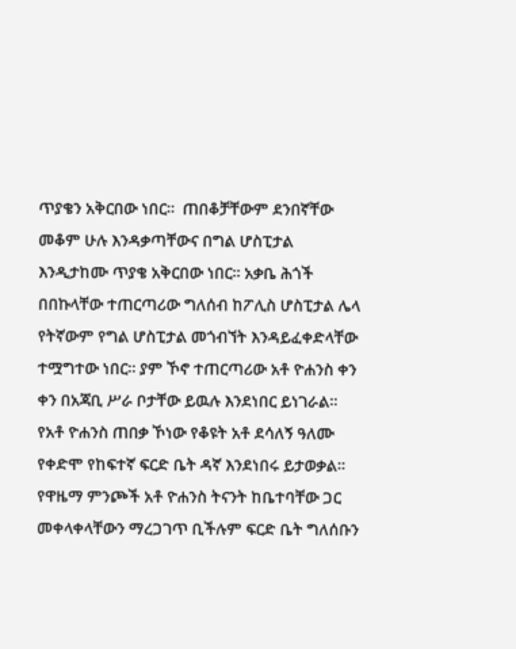ጥያቄን አቅርበው ነበር፡፡  ጠበቆቻቸውም ደንበኛቸው መቆም ሁሉ እንዳቃጣቸውና በግል ሆስፒታል እንዲታከሙ ጥያቄ አቅርበው ነበር፡፡ አቃቤ ሕጎች በበኩላቸው ተጠርጣሪው ግለሰብ ከፖሊስ ሆስፒታል ሌላ የትኛውም የግል ሆስፒታል መጎብኘት እንዳይፈቀድላቸው ተሟግተው ነበር፡፡ ያም ኾኖ ተጠርጣሪው አቶ ዮሐንስ ቀን ቀን በአጃቢ ሥራ ቦታቸው ይዉሉ እንደነበር ይነገራል፡፡
የአቶ ዮሐንስ ጠበቃ ኾነው የቆዩት አቶ ደሳለኝ ዓለሙ የቀድሞ የከፍተኛ ፍርድ ቤት ዳኛ እንደነበሩ ይታወቃል፡፡ የዋዜማ ምንጮች አቶ ዮሐንስ ትናንት ከቤተባቸው ጋር መቀላቀላቸውን ማረጋገጥ ቢችሉም ፍርድ ቤት ግለሰቡን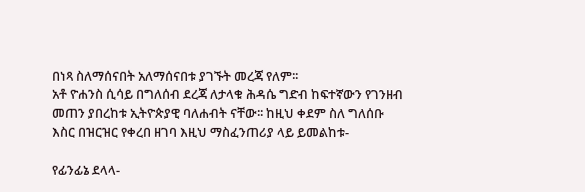በነጻ ስለማሰናበት አለማሰናበቱ ያገኙት መረጃ የለም፡፡
አቶ ዮሐንስ ሲሳይ በግለሰብ ደረጃ ለታላቁ ሕዳሴ ግድብ ከፍተኛውን የገንዘብ መጠን ያበረከቱ ኢትዮጵያዊ ባለሐብት ናቸው፡፡ ከዚህ ቀደም ስለ ግለሰቡ እስር በዝርዝር የቀረበ ዘገባ እዚህ ማስፈንጠሪያ ላይ ይመልከቱ-

የፊንፊኔ ደላላ-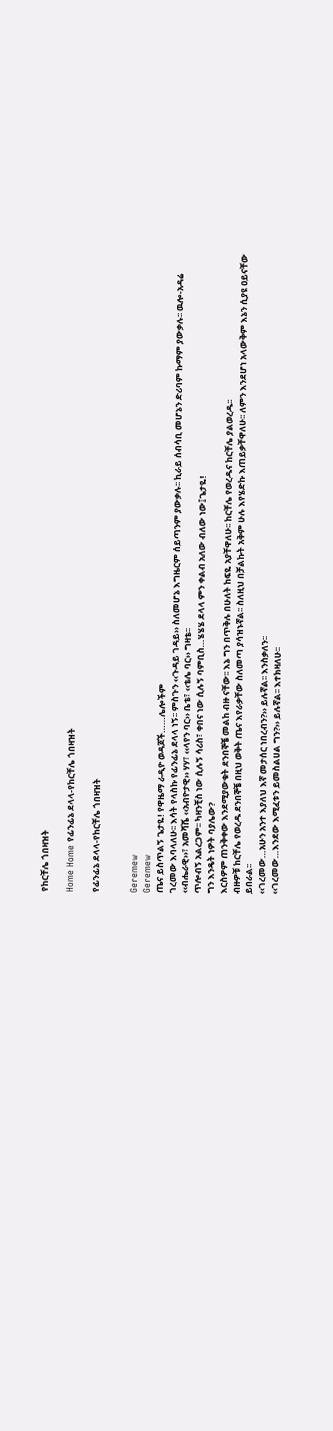የከርቸሌ ጎበዛዝት

Home Home የፊንፊኔ ደላላ-የከርቸሌ ጎበዛዝት

የፊንፊኔ ደላላ-የከርቸሌ ጎበዛዝት


Geremew
Geremew
ጤና ይስጥልኝ ጌታዬ! የዋዜማ ራዲዮ ወዳጆች……ሌሎችም
ገረመው እባላለሁ፡፡ እሳት የላስኩ የፊንፊኔ ደላላ ነኝ፡፡ ምስጉን ‹‹ጉዳይ ገዳይ›› ስለመሆኔ እግዜርም ሰይጣንም ያውቃሉ፡፡ ኪራይ ሰብሳቢ መሆኔን ድሪባም ኩማም ያውቃሉ፡፡ ዉሎ-አዳሬ ‹‹ብሔራዊ››፣ አመሻሼ ‹‹አብዮታዊ›› ሃሃ፣ ‹‹ላየን ባር›› ቤቴ፣ ‹‹ቴሌ ባር›› ግዛቴ፡፡
ጥሎብኝ አልረጋም፡፡ ካዛንቺስ ነው ሲሉኝ ሳሪስ፣ ቀበና ነው ሲሉኝ ባምቢስ…ሄሄሄ ደላላ ምን ቀልብ አለው ብለው ነው፤ጌታዬ!
ግን እንዴት ነዎት ባያሌው?
እርስዎም ጠንቅቀው እንደሚያውቁት ደንበኞቼ መልከ ብዙ ናቸው፡፡ እኔ ግን በጥቅሉ በሁለት ከፍዬ አያቸዋለሁ፡፡ ከርቸሌ የወረዱና ከርቸሌ ያልወረዱ፡፡
ብዙዎቹ ከርቸሌ የወረዱ ደንበኞቼ በዚህ ወቅት ጤና እየራቃቸው ስለመጣ ያሳዝኑኛል፡፡ ስለዚህ በቻልኩት አቅም ሁሉ እየሄድኩ እጠይቃቸዋለሁ፡፡ ለምን እንደሆነ አላውቅም እኔን ሲያዩ ዐይናቸው ይበራል፡፡
‹‹ገረመው…አሁን አንተ እያለህ እኛ መታሰር ነበረብን?›› ይሉኛል፡፡ እንስቃለን፡፡
‹‹ገረመው…እንደው እሚፈቱን ይመስልሀል ግን?›› ይሉኛል፡፡ እተክዛለሁ፡፡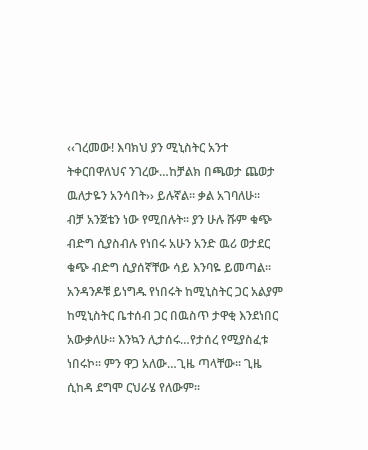‹‹ገረመው! እባክህ ያን ሚኒስትር አንተ ትቀርበዋለህና ንገረው…ከቻልክ በጫወታ ጨወታ ዉለታዬን አንሳበት›› ይሉኛል፡፡ ቃል አገባለሁ፡፡
ብቻ አንጀቴን ነው የሚበሉት፡፡ ያን ሁሉ ሹም ቁጭ ብድግ ሲያስብሉ የነበሩ አሁን አንድ ዉሪ ወታደር ቁጭ ብድግ ሲያሰኛቸው ሳይ እንባዬ ይመጣል፡፡ አንዳንዶቹ ይነግዱ የነበሩት ከሚኒስትር ጋር አልያም ከሚኒስትር ቤተሰብ ጋር በዉስጥ ታዋቂ እንደነበር አውቃለሁ፡፡ እንኳን ሊታሰሩ…የታሰረ የሚያስፈቱ ነበሩኮ፡፡ ምን ዋጋ አለው…ጊዜ ጣላቸው፡፡ ጊዜ ሲከዳ ደግሞ ርህራሄ የለውም፡፡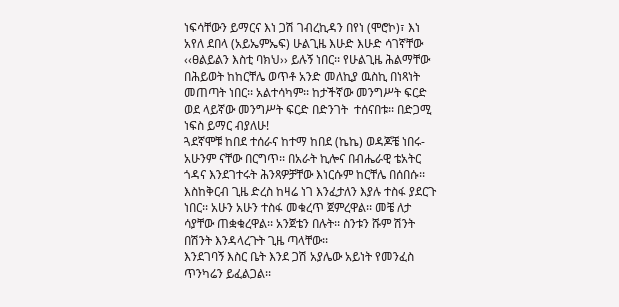ነፍሳቸውን ይማርና እነ ጋሽ ገብረኪዳን በየነ (ሞሮኮ)፣ እነ አየለ ደበላ (አይኤምኤፍ) ሁልጊዜ እሁድ እሁድ ሳገኛቸው ‹‹ፀልይልን እስቲ ባክህ›› ይሉኝ ነበር፡፡ የሁልጊዜ ሕልማቸው በሕይወት ከከርቸሌ ወጥቶ አንድ መለኪያ ዉስኪ በነጻነት መጠጣት ነበር፡፡ አልተሳካም፡፡ ከታችኛው መንግሥት ፍርድ ወደ ላይኛው መንግሥት ፍርድ በድንገት  ተሰናበቱ፡፡ በድጋሚ ነፍስ ይማር ብያለሁ!
ጓደኛሞቹ ከበደ ተሰራና ከተማ ከበደ (ኬኬ) ወዳጆቼ ነበሩ-አሁንም ናቸው በርግጥ፡፡ በአራት ኪሎና በብሔራዊ ቴአትር ጎዳና እንደገተሩት ሕንጻዎቻቸው እነርሱም ከርቸሌ በሰበሱ፡፡ እስከቅርብ ጊዜ ድረስ ከዛሬ ነገ እንፈታለን እያሉ ተስፋ ያደርጉ ነበር፡፡ አሁን አሁን ተስፋ መቁረጥ ጀምረዋል፡፡ መቼ ለታ ሳያቸው ጠቋቁረዋል፡፡ አንጀቴን በሉት፡፡ ስንቱን ሹም ሽንት በሽንት እንዳላረጉት ጊዜ ጣላቸው፡፡
እንደገባኝ እስር ቤት እንደ ጋሽ አያሌው አይነት የመንፈስ ጥንካሬን ይፈልጋል፡፡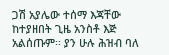ጋሽ አያሌው ተሰማ እጃቸው ከተያዘበት ጊዜ አንስቶ እጅ አልሰጡም፡፡ ያን ሁሉ ሕዝብ ባለ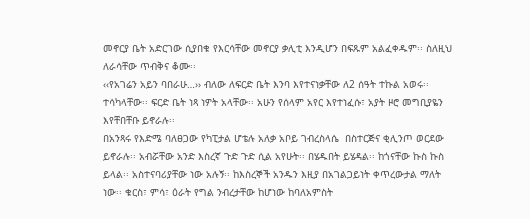መኖርያ ቤት አድርገው ሲያበቁ የእርሳቸው መኖርያ ቃሊቲ እንዲሆን በፍጹም አልፈቀዱም፡፡ ስለዚህ ለራሳቸው ጥብቅና ቆሙ፡፡
‹‹የአገሬን አይን ባበራሁ…›› ብለው ለፍርድ ቤት እንባ እየተናነቃቸው ለ2 ሰዓት ተኩል አወሩ፡፡ ተሳካላቸው፡፡ ፍርድ ቤት ነጻ ነዎት አላቸው፡፡ አሁን የሰላም አየር እየተነፈሱ፣ አያት ዞሮ መግቢያዬን እየቸበቸቡ ይኖራሉ፡፡
በአንጻሩ የእድሜ ባለፀጋው የካፒታል ሆቴሉ አለቃ አቦይ ገብረስላሴ  በስተርጅና ቂሊንጦ ወርደው ይኖራሉ፡፡ አብሯቸው አንድ እስረኛ ጉድ ጉድ ሲል አየሁት፡፡ በሄዱበት ይሄዳል፡፡ ከጎናቸው ኩስ ኩስ ይላል፡፡ አስተናባሪያቸው ነው አሉኝ፡፡ ከእስረኞች አንዱን እዚያ በአገልጋይነት ቀጥረውታል ማለት ነው፡፡ ቁርስ፣ ምሳ፣ ዕራት የግል ንብረታቸው ከሆነው ከባለአምስት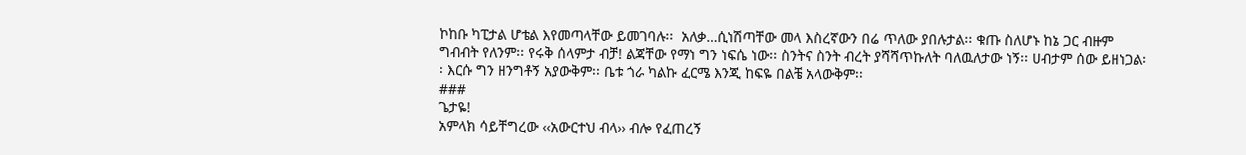ኮከቡ ካፒታል ሆቴል እየመጣላቸው ይመገባሉ፡፡  አለቃ…ሲነሽጣቸው መላ እስረኛውን በሬ ጥለው ያበሉታል፡፡ ቁጡ ስለሆኑ ከኔ ጋር ብዙም ግብብት የለንም፡፡ የሩቅ ሰላምታ ብቻ! ልጃቸው የማነ ግን ነፍሴ ነው፡፡ ስንትና ስንት ብረት ያሻሻጥኩለት ባለዉለታው ነኝ፡፡ ሀብታም ሰው ይዘነጋል፡፡ እርሱ ግን ዘንግቶኝ አያውቅም፡፡ ቤቱ ጎራ ካልኩ ፈርሜ እንጂ ከፍዬ በልቼ አላውቅም፡፡
###
ጌታዬ!
አምላክ ሳይቸግረው ‹‹አውርተህ ብላ›› ብሎ የፈጠረኝ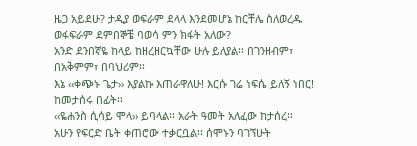ዜጋ አይደሁ? ታዲያ ወፍራም ደላላ እንደመሆኔ ከርቸሌ ስለወረዱ ወፋፍራም ደምበኞቼ ባወሳ ምን ክፋት አለው?
አንድ ደንበኛዬ ከላይ ከዘረዘርኳቸው ሁሉ ይለያል፡፡ በገንዘብም፣ በአቅምም፣ በባህሪም፡፡
እኔ ‹‹ቀጭኑ ጌታ›› እያልኩ እጠራዋለሁ! እርሱ ገሬ ነፍሴ ይለኝ ነበር!  ከመታሰሩ በፊት፡፡
‹‹ዬሐንስ ሲሳይ ሞላ›› ይባላል፡፡ አራት ዓመት አለፈው ከታሰረ፡፡ አሁን የፍርድ ቤት ቀጠሮው ተቃርቧል፡፡ ሰሞኑን ባገኘሁት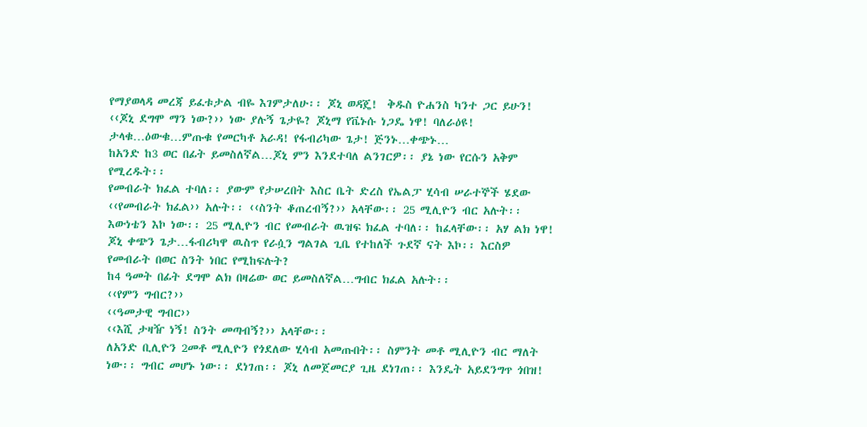የማያወላዳ መረጃ ይፈቱታል ብዬ እገምታለሁ፡፡ ጆኒ ወዳጄ!  ቅዱስ ዮሐንስ ካንተ ጋር ይሁን!
‹‹ጆኒ ደግሞ ማን ነው?›› ነው ያሉኝ ጌታዬ? ጆኒማ የቬኑሱ ነጋዴ ነዋ! ባለራዕዩ! ታላቁ…ዕውቁ…ምጡቁ የመርካቶ አራዳ! የፋብሪካው ጌታ! ጅንኑ…ቀጭኑ…
ከአንድ ከ3 ወር በፊት ይመስለኛል…ጆኒ ምን እንደተባለ ልንገርዎ፡፡ ያኔ ነው የርሱን አቅም የሚረዱት፡፡
የመብራት ክፈል ተባለ፡፡ ያውም የታሠረበት እስር ቤት ድረስ የኤልፓ ሂሳብ ሠራተኞች ሄደው ‹‹የመብራት ክፈል›› አሉት፡፡ ‹‹ስንት ቆጠረብኝ?›› አላቸው፡፡ 25 ሚሊዮን ብር አሉት፡፡ እውነቴን እኮ ነው፡፡ 25 ሚሊዮን ብር የመብራት ዉዝፍ ክፈል ተባለ፡፡ ከፈላቸው፡፡ አሃ ልክ ነዋ! ጆኒ ቀጭን ጌታ…ፋብሪካዋ ዉስጥ የራሷን ግልገል ጊቤ የተከለች ጉደኛ ናት እኮ፡፡ እርስዎ የመብራት በወር ስንት ነበር የሚከፍሉት?
ከ4 ዓመት በፊት ደግሞ ልክ በዛሬው ወር ይመስለኛል…ግብር ክፈል አሉት፡፡
‹‹የምን ግብር?››
‹‹ዓመታዊ ግብር››
‹‹እሺ ታዛዥ ነኝ! ስንት መጣብኝ?›› አላቸው፡፡
ለአንድ ቢሊዮን 2መቶ ሚሊዮን የጎደለው ሂሳብ አመጡበት፡፡ ስምንት መቶ ሚሊዮን ብር ማለት ነው፡፡ ግብር መሆኑ ነው፡፡ ደነገጠ፡፡ ጆኒ ለመጀመርያ ጊዜ ደነገጠ፡፡ እንዴት አይደንግጥ ጎበዝ!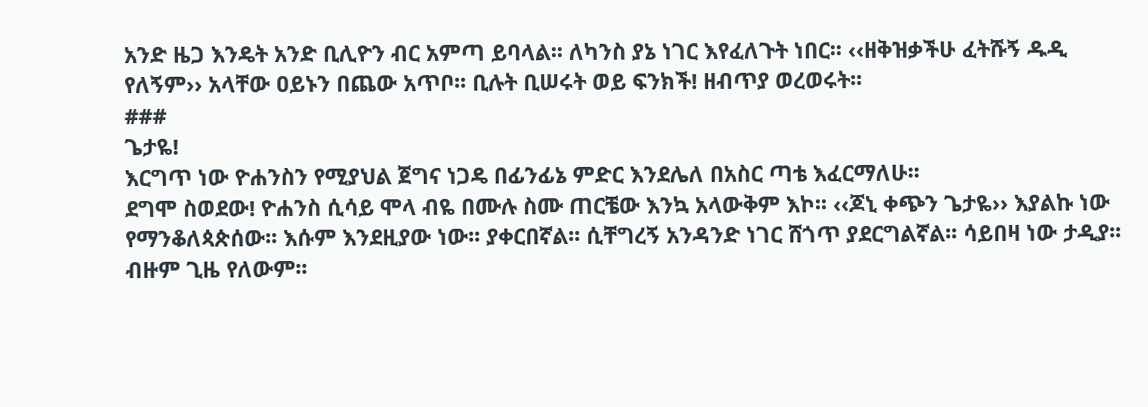አንድ ዜጋ እንዴት አንድ ቢሊዮን ብር አምጣ ይባላል፡፡ ለካንስ ያኔ ነገር እየፈለጉት ነበር፡፡ ‹‹ዘቅዝቃችሁ ፈትሹኝ ዱዲ የለኝም›› አላቸው ዐይኑን በጨው አጥቦ፡፡ ቢሉት ቢሠሩት ወይ ፍንክች! ዘብጥያ ወረወሩት፡፡
###
ጌታዬ!
እርግጥ ነው ዮሐንስን የሚያህል ጀግና ነጋዴ በፊንፊኔ ምድር እንደሌለ በአስር ጣቴ እፈርማለሁ፡፡
ደግሞ ስወደው! ዮሐንስ ሲሳይ ሞላ ብዬ በሙሉ ስሙ ጠርቼው እንኳ አላውቅም እኮ፡፡ ‹‹ጆኒ ቀጭን ጌታዬ›› እያልኩ ነው የማንቆለጳጵሰው፡፡ እሱም እንደዚያው ነው፡፡ ያቀርበኛል፡፡ ሲቸግረኝ አንዳንድ ነገር ሸጎጥ ያደርግልኛል፡፡ ሳይበዛ ነው ታዲያ፡፡ ብዙም ጊዜ የለውም፡፡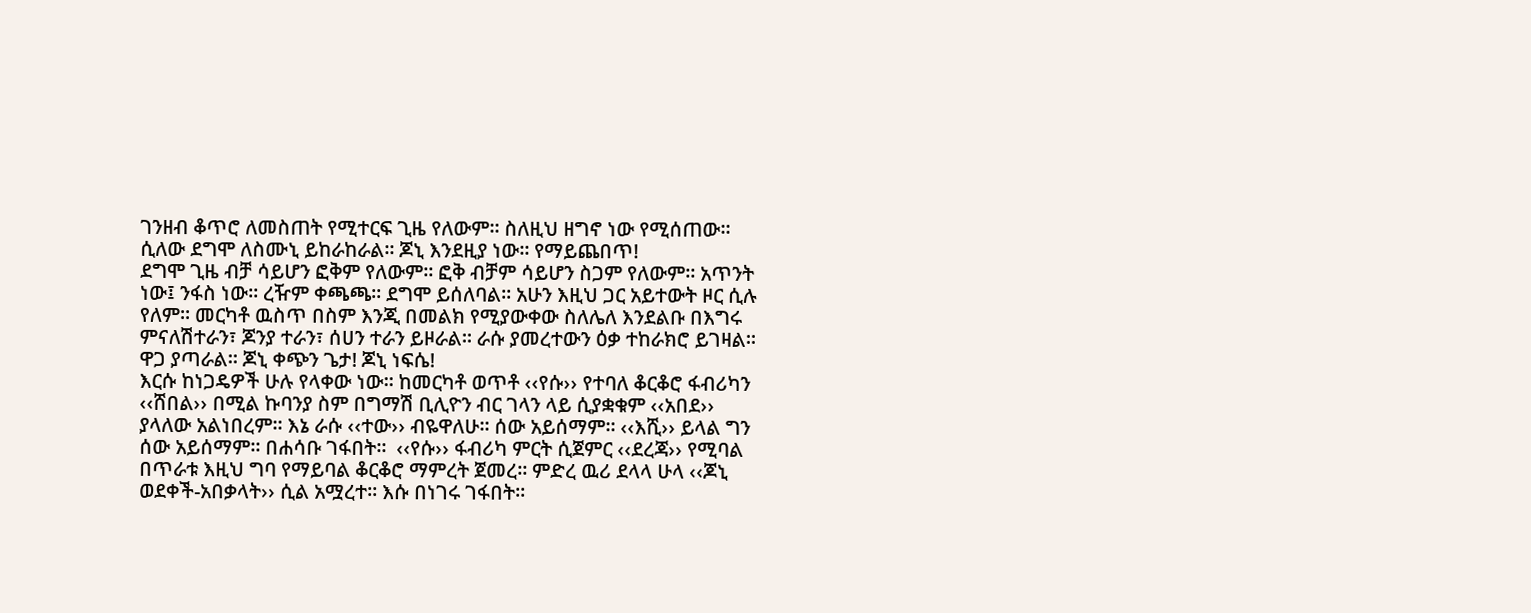ገንዘብ ቆጥሮ ለመስጠት የሚተርፍ ጊዜ የለውም፡፡ ስለዚህ ዘግኖ ነው የሚሰጠው፡፡ ሲለው ደግሞ ለስሙኒ ይከራከራል፡፡ ጆኒ እንደዚያ ነው፡፡ የማይጨበጥ!
ደግሞ ጊዜ ብቻ ሳይሆን ፎቅም የለውም፡፡ ፎቅ ብቻም ሳይሆን ስጋም የለውም፡፡ አጥንት ነው፤ ንፋስ ነው፡፡ ረዥም ቀጫጫ፡፡ ደግሞ ይሰለባል፡፡ አሁን እዚህ ጋር አይተውት ዞር ሲሉ የለም፡፡ መርካቶ ዉስጥ በስም እንጂ በመልክ የሚያውቀው ስለሌለ እንደልቡ በእግሩ ምናለሽተራን፣ ጆንያ ተራን፣ ሰሀን ተራን ይዞራል፡፡ ራሱ ያመረተውን ዕቃ ተከራክሮ ይገዛል፡፡ ዋጋ ያጣራል፡፡ ጆኒ ቀጭን ጌታ! ጆኒ ነፍሴ!
እርሱ ከነጋዴዎች ሁሉ የላቀው ነው፡፡ ከመርካቶ ወጥቶ ‹‹የሱ›› የተባለ ቆርቆሮ ፋብሪካን ‹‹ሸበል›› በሚል ኩባንያ ስም በግማሽ ቢሊዮን ብር ገላን ላይ ሲያቋቁም ‹‹አበደ›› ያላለው አልነበረም፡፡ እኔ ራሱ ‹‹ተው›› ብዬዋለሁ፡፡ ሰው አይሰማም፡፡ ‹‹እሺ›› ይላል ግን ሰው አይሰማም፡፡ በሐሳቡ ገፋበት፡፡  ‹‹የሱ›› ፋብሪካ ምርት ሲጀምር ‹‹ደረጃ›› የሚባል በጥራቱ እዚህ ግባ የማይባል ቆርቆሮ ማምረት ጀመረ፡፡ ምድረ ዉሪ ደላላ ሁላ ‹‹ጆኒ ወደቀች-አበቃላት›› ሲል አሟረተ፡፡ እሱ በነገሩ ገፋበት፡፡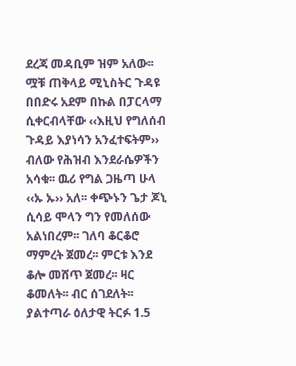ደረጃ መዳቢም ዝም አለው፡፡ ሟቹ ጠቅላይ ሚኒስትር ጉዳዩ በበድሩ አደም በኩል በፓርላማ ሲቀርብላቸው ‹‹እዚህ የግለሰብ ጉዳይ እያነሳን አንፈተፍትም›› ብለው የሕዝብ እንደራሴዎችን አሳቁ፡፡ ዉሪ የግል ጋዜጣ ሁላ ‹‹ኡ ኡ›› አለ፡፡ ቀጭኑን ጌታ ጆኒ ሲሳይ ሞላን ግን የመለሰው አልነበረም፡፡ ገለባ ቆርቆሮ ማምረት ጀመረ፡፡ ምርቱ እንደ ቆሎ መሸጥ ጀመረ፡፡ ዛር ቆመለት፡፡ ብር ሰገደለት፡፡ ያልተጣራ ዕለታዊ ትርፉ 1.5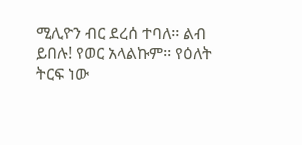ሚሊዮን ብር ደረሰ ተባለ፡፡ ልብ ይበሉ! የወር አላልኩም፡፡ የዕለት ትርፍ ነው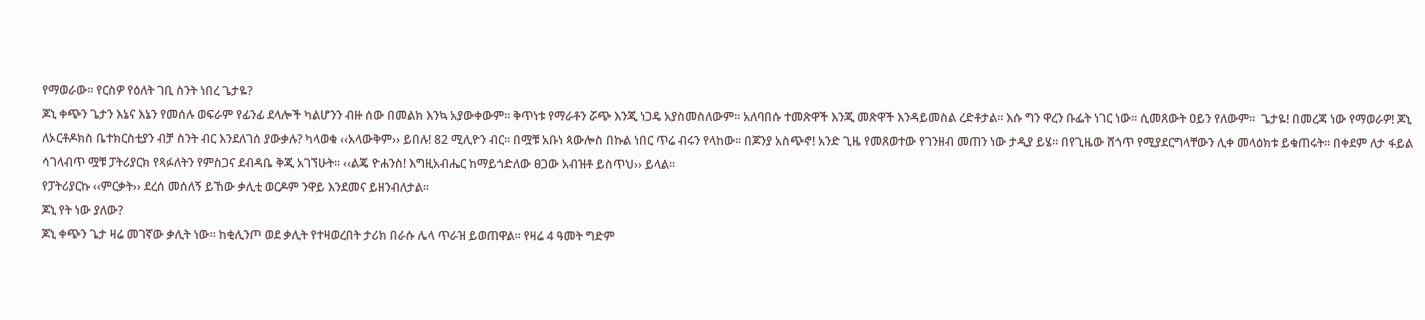የማወራው፡፡ የርስዎ የዕለት ገቢ ስንት ነበረ ጌታዬ?
ጆኒ ቀጭን ጌታን እኔና እኔን የመሰሉ ወፍራም የፊንፊ ደላሎች ካልሆንን ብዙ ሰው በመልክ እንኳ አያውቀውም፡፡ ቅጥነቱ የማራቶን ሯጭ እንጂ ነጋዴ አያስመስለውም፡፡ አለባበሱ ተመጽዋች እንጂ መጽዋች እንዳይመስል ረድቶታል፡፡ እሱ ግን ዋረን ቡፌት ነገር ነው፡፡ ሲመጸውት ዐይን የለውም፡፡  ጌታዬ! በመረጃ ነው የማወራዎ! ጆኒ ለኦርቶዶክስ ቤተክርስቲያን ብቻ ስንት ብር እንደለገሰ ያውቃሉ? ካላወቁ ‹‹አላውቅም›› ይበሉ! 82 ሚሊዮን ብር፡፡ በሟቹ አቡነ ጳውሎስ በኩል ነበር ጥሬ ብሩን የላከው፡፡ በጆንያ አስጭኖ! አንድ ጊዜ የመጸወተው የገንዘብ መጠን ነው ታዲያ ይሄ፡፡ በየጊዜው ሸጎጥ የሚያደርግላቸውን ሊቀ መላዕክቱ ይቁጠሩት፡፡ በቀደም ለታ ፋይል ሳገላብጥ ሟቹ ፓትሪያርክ የጻፉለትን የምስጋና ደብዳቤ ቅጂ አገኘሁት፡፡ ‹‹ልጄ ዮሐንስ! እግዚአብሔር ከማይጎድለው ፀጋው አብዝቶ ይስጥህ›› ይላል፡፡
የፓትሪያርኩ ‹‹ምርቃት›› ደረሰ መሰለኝ ይኸው ቃሊቲ ወርዶም ንዋይ እንደመና ይዘንብለታል፡፡
ጆኒ የት ነው ያለው?
ጆኒ ቀጭን ጌታ ዛሬ መገኛው ቃሊት ነው፡፡ ከቂሊንጦ ወደ ቃሊት የተዛወረበት ታሪክ በራሱ ሌላ ጥራዝ ይወጠዋል፡፡ የዛሬ 4 ዓመት ግድም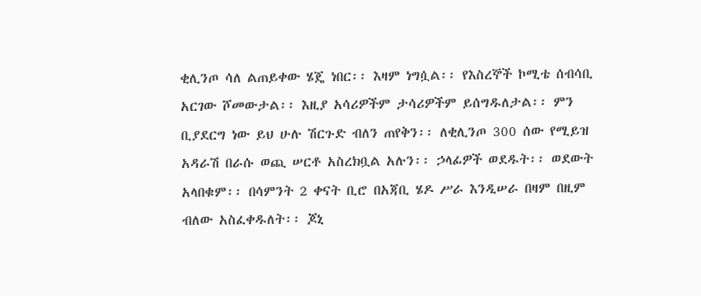ቂሊንጦ ሳለ ልጠይቀው ሄጄ ነበር፡፡ እዛም ነግሷል፡፡ የእስረኞች ኮሚቴ ሰብሳቢ አርገው ሾመውታል፡፡ እዚያ አሳሪዎችም ታሳሪዎችም ይሰግዱለታል፡፡ ምን ቢያደርግ ነው ይህ ሁሉ ሽርጉድ ብለን ጠየቅን፡፡ ለቂሊንጦ 300 ሰው የሚይዝ አዳራሽ በራሱ ወጪ ሠርቶ አስረክቧል አሉን፡፡ ኃላፊዎች ወደዱት፡፡ ወደውት አላበቁም፡፡ በሳምንት 2 ቀናት ቢሮ በአጃቢ ሄዶ ሥራ እንዲሠራ በዛም በዚም ብለው አስፈቀዱለት፡፡ ጆኒ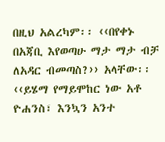በዚህ አልረካም፡፡ ‹‹በየቀኑ በአጃቢ እየወጣሁ ማታ ማታ ብቻ ለአዳር ብመጣስ?›› አላቸው፡፡ ‹‹ይሄማ የማይሞከር ነው አቶ ዮሐንስ፣ እንኳን አንተ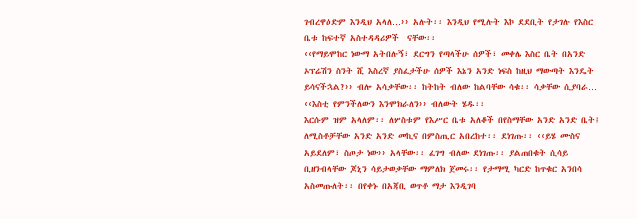ገብረዋዕድም እንዲህ አላለ…›› አሉት፡፡ እንዲህ የሚሉት እኮ ደደቢት የታገሉ የእስር ቤቱ ከፍተኛ አስተዳዳሪዎች  ናቸው፡፡
‹‹የማይሞከር ነውማ አትበሉኝ፣ ደርግን የጣላችሁ ሰዎች፣ መቀሌ እስር ቤት በአንድ ኦፕሬሽን ስንት ሺ እስረኛ ያስፈታችሁ ሰዎች እኔን አንድ ነፍስ ከዚህ ማውጣት እንዴት ይሳናችኋል?›› ብሎ አሳቃቸው፡፡ ከትከት ብለው ከልባቸው ሳቁ፡፡ ሳቃቸው ሲያባራ…
‹‹እስቲ የምንችለውን እንሞክራለን›› ብለውት ሄዱ፡፡
እርሱም ዝም አላለም፡፡ ለሦስቱም የእሥር ቤቱ አለቆች በየስማቸው አንድ አንድ ቤት፤ ለሚስቶቻቸው አንድ አንድ መኪና በምስጢር አበረከተ፡፡ ደነገጡ፡፡ ‹‹ይሄ ሙስና አይደለም፣ ስጦታ ነው›› አላቸው፡፡ ፈገግ ብለው ደነገጡ፡፡ ያልጠበቁት ሲሳይ ቢዘንብላቸው ጆኒን ሳይታወቃቸው ማምለክ ጀመሩ፡፡ የታማሚ ካርድ ከጥቁር አንበሳ አስመጡለት፡፡ በየቀኑ በአጃቢ ወጥቶ ማታ እንዲገባ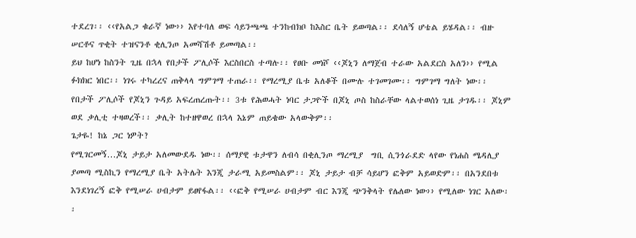ተደረገ፡፡ ‹‹የአልጋ ቁራኛ ነው›› እየተባለ ወፍ ሳይንጫጫ ተንከብክቦ ከእስር ቤት ይወጣል፡፡ ደሳለኝ ሆቴል ይሄዳል፡፡ ብዙ ሠርቶና ጥቂት ተዝናንቶ ቂሊንጦ አመሻሽቶ ይመጣል፡፡
ይህ ከሆነ ከስንት ጊዜ በኋላ የበታች ፖሊሶች እርስበርስ ተጣሉ፡፡ የፀቡ መነሾ ‹‹ጆኒን ለማጀብ ተራው አልደርስ አለን›› የሚል ፉክክር ነበር፡፡ ነገሩ ተካረረና ጠቅላላ ግምገማ ተጠራ፡፡ የማረሚያ ቤቱ አለቆች በሙሉ ተገመገሙ፡፡ ግምገማ ግለት ነው፡፡ የበታች ፖሊሶች የጆኒን ጉዳይ አፍረጠረጡት፡፡ 3ቱ የሕወሓት ነባር ታጋዮች በጆኒ ጦስ ከስራቸው ላልተወሰነ ጊዜ ታገዱ፡፡ ጆኒም ወደ ቃሊቲ ተዛወረች፡፡ ቃሊት ከተዘዋወረ በኋላ እኔም ጠይቄው አላውቅም፡፡
ጌታዬ! ከኔ ጋር ነዎት?
የሚገርመኝ…ጆኒ ታይታ አለመውደዱ ነው፡፡ ሰማያዊ ቱታዋን ለብሳ በቂሊንጦ ማረሚያ  ግቢ ሲንጎራደድ ላየው የነሐስ ሜዳሊያ ያመጣ ሚስኪን የማረሚያ ቤት አትሌት እንጂ ታራሚ አይመስልም፡፡ ጆኒ ታይታ ብቻ ሳይሆን ፎቅም አይወድም፡፡ በአንደበቱ እንደነገረኝ ፎቅ የሚሠራ ሀብታም ይፀየፋል፡፡ ‹‹ፎቅ የሚሠራ ሀብታም ብር እንጂ ጭንቅላት የሌለው ነው›› የሚለው ነገር አለው፡፡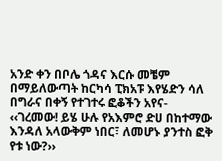አንድ ቀን በቦሌ ጎዳና እርሱ መቼም በማይለውጣት ከርካሳ ፒክአፑ እየሄድን ሳለ በግራና በቀኝ የተገተሩ ፎቆችን አየና-
‹‹ገረመው! ይሄ ሁሉ የአእምሮ ድሀ በከተማው እንዳለ አላውቅም ነበር፣ ለመሆኑ ያንተስ ፎቅ የቱ ነው?››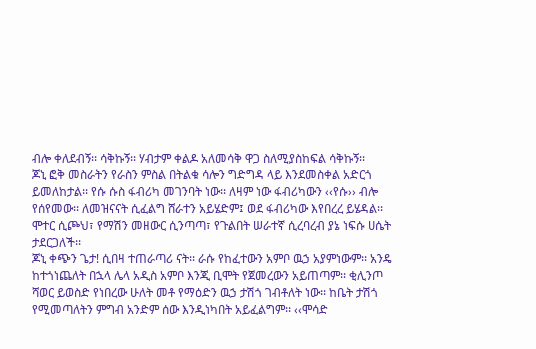ብሎ ቀለደብኝ፡፡ ሳቅኩኝ፡፡ ሃብታም ቀልዶ አለመሳቅ ዋጋ ስለሚያስከፍል ሳቅኩኝ፡፡
ጆኒ ፎቅ መስራትን የራስን ምስል በትልቁ ሳሎን ግድግዳ ላይ እንደመስቀል አድርጎ ይመለከታል፡፡ የሱ ሱስ ፋብሪካ መገንባት ነው፡፡ ለዛም ነው ፋብሪካውን ‹‹የሱ›› ብሎ የሰየመው፡፡ ለመዝናናት ሲፈልግ ሸራተን አይሄድም፤ ወደ ፋብሪካው እየበረረ ይሄዳል፡፡ ሞተር ሲጮህ፣ የማሽን መዘውር ሲንጣጣ፣ የጉልበት ሠራተኛ ሲረባረብ ያኔ ነፍሱ ሀሴት ታደርጋለች፡፡
ጆኒ ቀጭን ጌታ! ሲበዛ ተጠራጣሪ ናት፡፡ ራሱ የከፈተውን አምቦ ዉኃ አያምነውም፡፡ አንዴ ከተጎነጨለት በኋላ ሌላ አዲስ አምቦ እንጂ ቢሞት የጀመረውን አይጠጣም፡፡ ቂሊንጦ ሻወር ይወስድ የነበረው ሁለት መቶ የማዕድን ዉኃ ታሽጎ ገብቶለት ነው፡፡ ከቤት ታሽጎ የሚመጣለትን ምግብ አንድም ሰው እንዲነካበት አይፈልግም፡፡ ‹‹ሞሳድ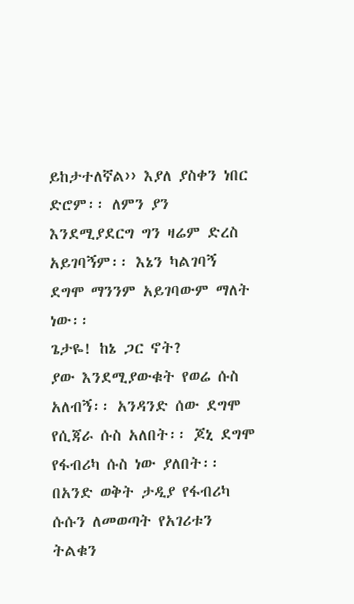ይከታተለኛል›› እያለ ያስቀን ነበር ድሮም፡፡ ለምን ያን እንደሚያደርግ ግን ዛሬም ድረስ አይገባኝም፡፡ እኔን ካልገባኝ ደግሞ ማንንም አይገባውም ማለት ነው፡፡
ጌታዬ! ከኔ ጋር ኖት?
ያው እንደሚያውቁት የወሬ ሱስ አለብኝ፡፡ አንዳንድ ሰው ደግሞ የሲጃራ ሱስ አለበት፡፡ ጆኒ ደግሞ የፋብሪካ ሱስ ነው ያለበት፡፡ በአንድ ወቅት ታዲያ የፋብሪካ ሱሱን ለመወጣት የአገሪቱን ትልቁን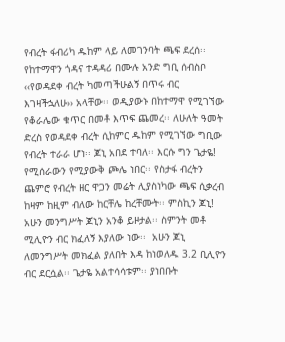የብረት ፋብሪካ ዱከም ላይ ለመገንባት ጫፍ ደረሰ፡፡ የከተማዋን ጎዳና ተዳዳሪ በሙሉ አንድ ግቢ ሰብስቦ ‹‹የወዳደቀ ብረት ካመጣችሁልኝ በጥሩ ብር እገዛችኋለሁ›› አላቸው፡፡ ወዲያውኑ በከተማዋ የሚገኘው የቆራሌው ቁጥር በመቶ እጥፍ ጨመረ፡፡ ለሁለት ዓመት ድረስ የወዳደቀ ብረት ሲከምር ዱከም የሚገኘው ግቢው  የብረት ተራራ ሆነ፡፡ ጆኒ አበደ ተባለ፡፡ እርሱ ግን ጌታዬ! የሚሰራውን የሚያውቅ ጮሌ ነበር፡፡ የስታፋ ብረትን ጨምሮ የብረት ዘር ዋጋን መሬት ሊያስነካው ጫፍ ሲቃረብ ከዛም ከዚም ብለው ከርቸሌ ከረቸሙት፡፡ ምስኪን ጆኒ!
አሁን መንግሥት ጆኒን አንቆ ይዞታል፡፡ ስምንት መቶ ሚሊዮን ብር ክፈለኝ እያለው ነው፡፡  አሁን ጆኒ ለመንግሥት መክፈል ያለበት እዳ ከነወለዱ 3.2 ቢሊዮን ብር ደርሷል፡፡ ጌታዬ አልተሳሳቱም፡፡ ያነበቡት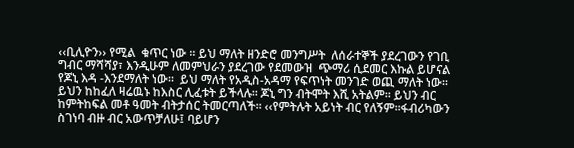‹‹ቢሊዮን›› የሚል  ቁጥር ነው ፡፡ ይህ ማለት ዘንድሮ መንግሥት  ለሰራተኞች ያደረገውን የገቢ ግብር ማሻሻያ፣ እንዲሁም ለመምህራን ያደረገው የደመውዝ  ጭማሪ ሲደመር እኩል ይሆናል የጆኒ እዳ -እንደማለት ነው፡፡  ይህ ማለት የአዲስ-አዳማ የፍጥነት መንገድ ወጪ ማለት ነው፡፡ ይህን ከከፈለ ዛሬዉኑ ከእስር ሊፈቱት ይችላሉ፡፡ ጆኒ ግን ብትሞት እሺ አትልም፡፡ ይህን ብር ከምትከፍል መቶ ዓመት ብትታሰር ትመርጣለች፡፡ ‹‹የምትሉት አይነት ብር የለኝም፡፡ፋብሪካውን ስገነባ ብዙ ብር አውጥቻለሁ፤ ባይሆን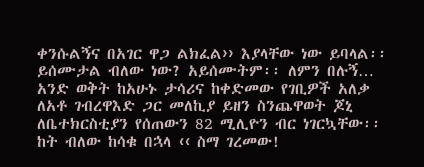ቀንሱልኝና በአገር ዋጋ ልክፈል›› እያላቸው ነው ይባላል፡፡ ይሰሙታል ብለው ነው? አይሰሙትም፡፡ ለምን በሉኝ…
አንድ ወቅት ከአሁኑ ታሳሪና ከቀድመው የገቢዎች አለቃ ለአቶ ገብረዋእድ ጋር መለኪያ ይዘን ስንጨዋወት ጆኒ ለቤተክርስቲያን የሰጠውን 82 ሚሊዮን ብር ነገርኳቸው፡፡  ከት ብለው ከሳቁ በኋላ ‹‹ ስማ ገረመው!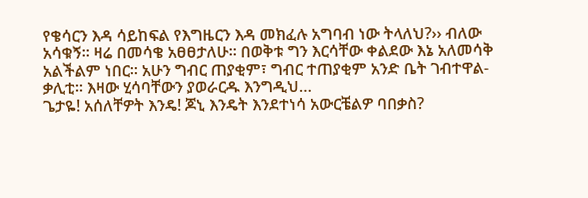የቄሳርን እዳ ሳይከፍል የእግዜርን እዳ መክፈሉ አግባብ ነው ትላለህ?›› ብለው አሳቁኝ፡፡ ዛሬ በመሳቄ አፀፀታለሁ፡፡ በወቅቱ ግን እርሳቸው ቀልደው እኔ አለመሳቅ አልችልም ነበር፡፡ አሁን ግብር ጠያቂም፣ ግብር ተጠያቂም አንድ ቤት ገብተዋል-ቃሊቲ፡፡ እዛው ሂሳባቸውን ያወራርዱ እንግዲህ…
ጌታዬ! አሰለቸዎት እንዴ! ጆኒ እንዴት እንደተነሳ አውርቼልዎ ባበቃስ?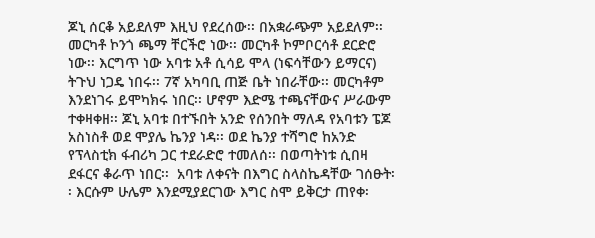ጆኒ ሰርቆ አይደለም እዚህ የደረሰው፡፡ በአቋራጭም አይደለም፡፡ መርካቶ ኮንጎ ጫማ ቸርችሮ ነው፡፡ መርካቶ ኮምቦርሳቶ ደርድሮ ነው፡፡ እርግጥ ነው አባቱ አቶ ሲሳይ ሞላ (ነፍሳቸውን ይማርና) ትጉህ ነጋዴ ነበሩ፡፡ 7ኛ አካባቢ ጠጅ ቤት ነበራቸው፡፡ መርካቶም እንደነገሩ ይሞካክሩ ነበር፡፡ ሆኖም እድሜ ተጫናቸውና ሥራውም ተቀዛቀዘ፡፡ ጆኒ አባቱ በተኙበት አንድ የሰንበት ማለዳ የአባቱን ፔጆ አስነስቶ ወደ ሞያሌ ኬንያ ነዳ፡፡ ወደ ኬንያ ተሻግሮ ከአንድ የፕላስቲክ ፋብሪካ ጋር ተደራድሮ ተመለሰ፡፡ በወጣትነቱ ሲበዛ ደፋርና ቆራጥ ነበር፡፡  አባቱ ለቀናት በእግር ስላስኬዳቸው ገሰፁት፡፡ እርሱም ሁሌም እንደሚያደርገው እግር ስሞ ይቅርታ ጠየቀ፡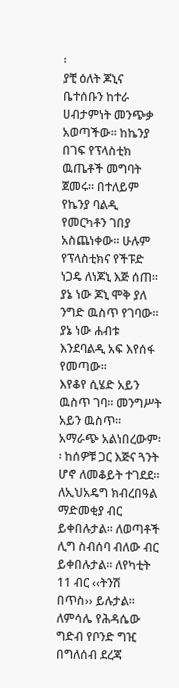፡
ያቺ ዕለት ጆኒና ቤተሰቡን ከተራ ሀብታምነት መንጭቃ አወጣችው፡፡ ከኬንያ በገፍ የፕላስቲክ ዉጤቶች መግባት ጀመሩ፡፡ በተለይም የኬንያ ባልዲ የመርካቶን ገበያ አስጨነቀው፡፡ ሁሉም የፕላስቲክና የችፑድ ነጋዴ ለነጆኒ እጅ ሰጠ፡፡ ያኔ ነው ጆኒ ሞቅ ያለ ንግድ ዉስጥ የገባው፡፡ ያኔ ነው ሐብቱ እንደባልዲ አፍ እየሰፋ የመጣው፡፡
እየቆየ ሲሄድ አይን ዉስጥ ገባ፡፡ መንግሥት አይን ዉስጥ፡፡ አማራጭ አልነበረውም፡፡ ከሰዎቹ ጋር እጅና ጓንት ሆኖ ለመቆይት ተገደደ፡፡ ለኢህአዴግ ክብረበዓል ማድመቂያ ብር ይቀበሉታል፡፡ ለወጣቶች ሊግ ስብሰባ ብለው ብር ይቀበሉታል፡፡ ለየካቲት 11 ብር ‹‹ትንሽ በጥስ›› ይሉታል፡፡
ለምሳሌ የሕዳሴው ግድብ የቦንድ ግዢ  በግለሰብ ደረጃ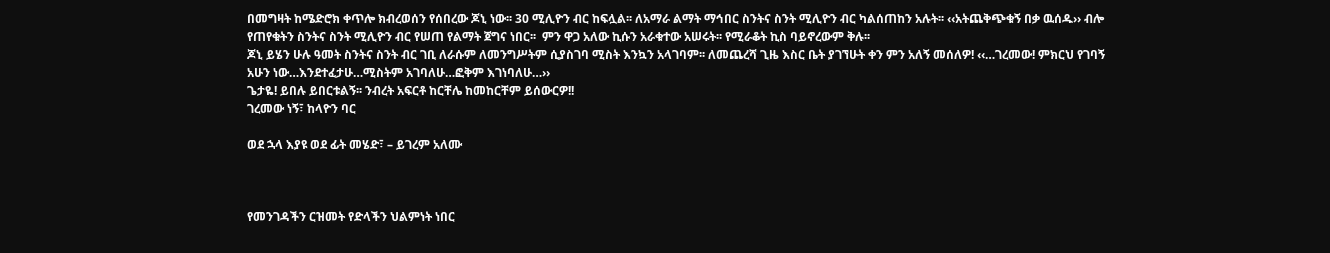በመግዛት ከሜድሮክ ቀጥሎ ክብረወሰን የሰበረው ጆኒ ነው፡፡ 30 ሚሊዮን ብር ከፍሏል፡፡ ለአማራ ልማት ማኅበር ስንትና ስንት ሚሊዮን ብር ካልሰጠከን አሉት፡፡ ‹‹አትጨቅጭቁኝ በቃ ዉሰዱ›› ብሎ የጠየቁትን ስንትና ስንት ሚሊዮን ብር የሠጠ የልማት ጀግና ነበር፡፡  ምን ዋጋ አለው ኪሱን አራቁተው አሠሩት፡፡ የሚራቆት ኪስ ባይኖረውም ቅሉ፡፡
ጆኒ ይሄን ሁሉ ዓመት ስንትና ስንት ብር ገቢ ለራሱም ለመንግሥትም ሲያስገባ ሚስት እንኳን አላገባም፡፡ ለመጨረሻ ጊዜ እስር ቤት ያገኘሁት ቀን ምን አለኝ መሰለዎ! ‹‹…ገረመው! ምክርህ የገባኝ አሁን ነው…እንደተፈታሁ…ሚስትም አገባለሁ…ፎቅም እገነባለሁ…››
ጌታዬ! ይበሉ ይበርቱልኝ፡፡ ንብረት አፍርቶ ከርቸሌ ከመከርቸም ይሰውርዎ!!
ገረመው ነኝ፣ ከላዮን ባር

ወደ ኋላ እያዩ ወደ ፊት መሄድ፣ – ይገረም አለሙ



የመንገዳችን ርዝመት የድላችን ህልምነት ነበር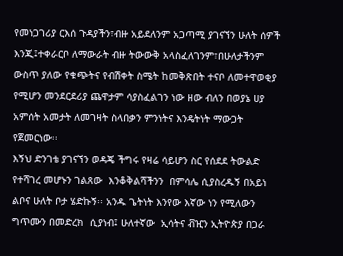የመነጋገሪያ ርእሰ ጉዳያችን፣ብዙ አይደለንም አጋጣሚ ያገናኘን ሁለት ሰዎች እንጂ፤ተቀራርቦ ለማውራት ብዙ ትውውቅ አላስፈለገንም፣በሁለታችንም ውስጥ ያለው የቁጭትና የብሽቀት ስሜት ከመቅጽበት ተናቦ ለመተዋወቂያ የሚሆን መንደርደሪያ ጨዋታም ሳያስፈልገን ነው ዘው ብለን በወያኔ ሀያ አምሰት አመታት ለመገዛት ስላበቃን ምንነትና እንዴትነት ማውጋት የጀመርነው፡፡
እኝህ ድንገቴ ያገናኘን ወዳጄ ችግሩ የዛሬ ሳይሆን ስር የሰደደ ትውልድ የተሻገረ መሆኑን ገልጸው  እንቆቅልሻችንን  በምሳሌ ሲያስረዱኝ በአይነ ልቦና ሁለት ቦታ ሄድኩኝ፡፡ አንዱ ጌትነት እንየው እኛው ነን የሚለውን ግጥሙን በመድረክ  ሲያነብ፤ ሁለተኛው  ኢሳትና ቭዢን ኢትዮጵያ በጋራ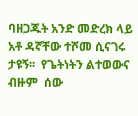ባዘጋጁት አንድ መድረክ ላይ አቶ ዳኛቸው ተሾመ ሲናገሩ ታዩኝ፡፡  የጌትነትን ልተወውና   ብዙም  ሰው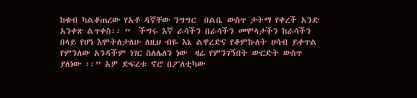ከቁብ ካልቆጠረው የአቶ ዳኛቸው ንግግር  በልቤ ውስጥ ታትማ የቀረች አንድ አንቀጽ ልጥቀስ፡፡ “  ችግሩ እኛ ራሳችን በራሳችን መሞላታችን ከራሳችን በላይ የሆነ እሞትለታለሁ ለዚህ ብዬ እኔ ልዋረድና የቆምኩለት ሀሳብ ይቀጥል የምንለው አንዳችም ነገር ስለሌለን ነው  ዛሬ የምንገኝበት ውርድት ውስጥ ያለነው ፡፡” አዎ ድፍረቱ ኖሮ በፖለቲካው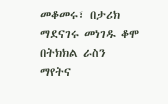መቆመሩ፣ በታሪክ ማደናገሩ መነገዱ ቆሞ በትክክል ራስን ማየትና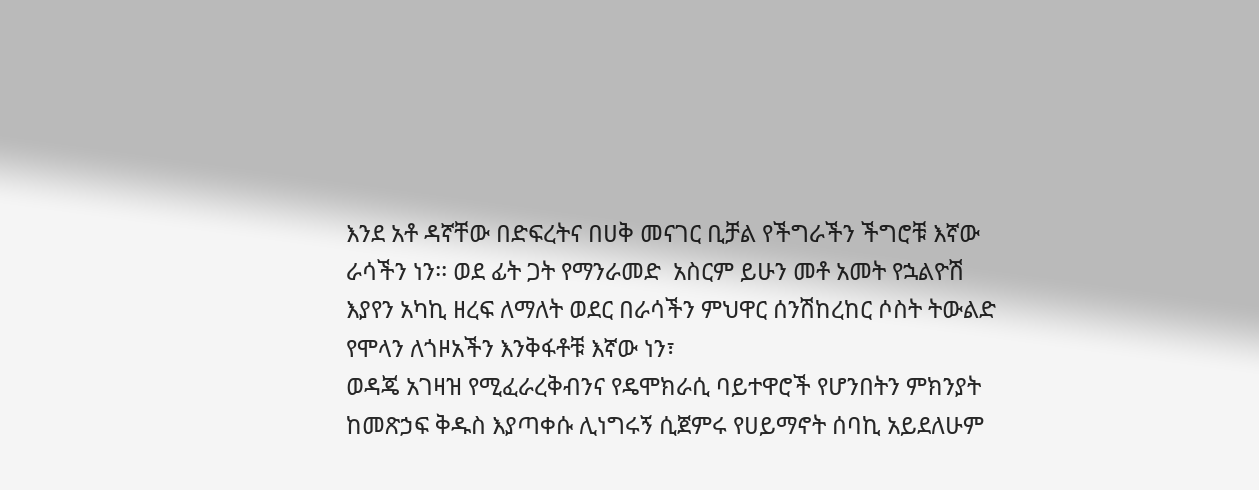እንደ አቶ ዳኛቸው በድፍረትና በሀቅ መናገር ቢቻል የችግራችን ችግሮቹ እኛው ራሳችን ነን፡፡ ወደ ፊት ጋት የማንራመድ  አስርም ይሁን መቶ አመት የኋልዮሽ እያየን አካኪ ዘረፍ ለማለት ወደር በራሳችን ምህዋር ሰንሽከረከር ሶስት ትውልድ የሞላን ለጎዞአችን እንቅፋቶቹ እኛው ነን፣
ወዳጄ አገዛዝ የሚፈራረቅብንና የዴሞክራሲ ባይተዋሮች የሆንበትን ምክንያት ከመጽኃፍ ቅዱስ እያጣቀሱ ሊነግሩኝ ሲጀምሩ የሀይማኖት ሰባኪ አይደለሁም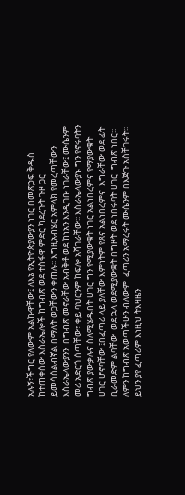አሉኝ፣ችግር የለውም አልኩዋቸው፤ ለእኔ የኢትዮጵያውያን ነገር በመጽኃፍ ቅዱስ ከተጠቀሰው እስራኤሎች ከግብጽ ወደ ተስፋዋ ምድር ካደረጉት ጉዞ ጋር  ይመሳሰልብኛል በማለት ወጋቸውን ቀጠሉ፡፡ እግዚአብሄር አምላክ የመረጣቸውን እስራኤላውያንን  በግብጽ መኖራቸው አብቅቶ ወደ ከነአን እንዲገቡ ነገራቸው፤ ሙሴንም መሪ አድርጎ ሰጣቸው፣ ቀይ ባህርንም ከፍሎ አሻገራቸው፡፡ እስራኤላውያኑ ግን የኖሩባትን ግብጽ ያውቃሉና ስለሚሄዱበት ሀገር ግን የሚያውቁት ነገር አልነበረምና የማያውቁት ሀገር ሆኖባቸው ፤በፈጣሪ ላይ ያለቸው እምነትም የጸና አልነበረምና  እግራቸው ወደ ፊት ቢራመድም ልባቸው  ወደ ኋላ ወደሚያውቋት በግዞት ወደ ነበሩባት ሀገር  ግብጽ ነበር፡፡ ለምን ከግብጽ አወጣችሁን ብለውም  ፈጣሪን አማረሩት ሙሴንም በእጅጉ አስቸገሩት፡፡ ይህን ያየ ፈጣሪም እነዚህ ትእዛዜን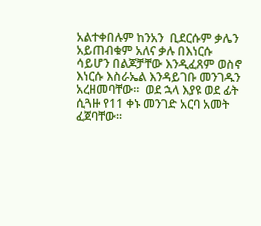አልተቀበሉም ከንአን  ቢደርሱም ቃሌን አይጠብቁም አለና ቃሉ በእነርሱ ሳይሆን በልጆቻቸው እንዲፈጸም ወስኖ እነርሱ እስራኤል እንዳይገቡ መንገዱን አረዘመባቸው፡፡  ወደ ኋላ እያዩ ወደ ፊት ሲጓዙ የ11 ቀኑ መንገድ አርባ አመት ፈጀባቸው፡፡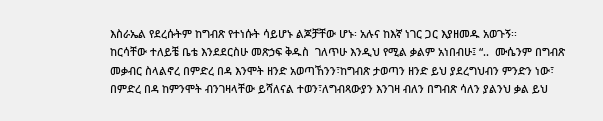እስራኤል የደረሱትም ከግብጽ የተነሱት ሳይሆኑ ልጆቻቸው ሆኑ፡ አሉና ከእኛ ነገር ጋር እያዘመዱ አወጉኝ፡፡
ከርሳቸው ተለይቼ ቤቴ እንደደርስሁ መጽኃፍ ቅዱስ  ገለጥሁ እንዲህ የሚል ቃልም አነበብሁ፤ “..  ሙሴንም በግብጽ መቃብር ስላልኖረ በምድረ በዳ እንሞት ዘንድ አወጣኸንን፣ከግብጽ ታወጣን ዘንድ ይህ ያደረግህብን ምንድን ነው፣ በምድረ በዳ ከምንሞት ብንገዛላቸው ይሻለናል ተወን፣ለግብጻውያን እንገዛ ብለን በግብጽ ሳለን ያልንህ ቃል ይህ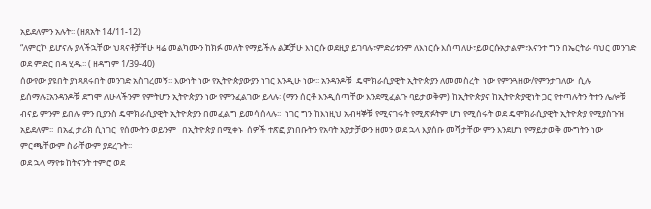አይደለምን አሉት፡፡ (ዘጸአት 14/11-12)
“ለምርኮ ይሆናሉ ያላችኋቸው ህጻናቶቻቸሁ ዛሬ መልካሙን ከክፉ መለት የማይችሉ ልጆቻሁ እነርሱ ወደዚያ ይገባሉ፣ምድሪቱንም ለእነርሱ እሰጣለሁ፣ይወርሱአታልም፣እናንተ ግን በኤርትራ ባህር መንገድ ወደ ምድር በዳ ሂዱ፡፡ ( ዘዳግም 1/39-40)
ሰውየው ያዩበት ያነጻጸሩበት መንገድ አስገረመኝ፡፡ እውነት ነው የኢትዮጵያውያን ነገር እንዲሁ ነው፡፡ አንዳንዶቹ  ዴሞክራሲያዊት ኢትዮጵያን ለመመስረት  ነው የምንጓዘው/የምንታገለው  ሲሉ ይሰማሉ፤አንዳንዶቹ ደግሞ ለሁላችንም የምትሆን ኢትዮጵያን ነው የምንፈልገው ይላሉ፡ (ማን ሰርቶ እንዲሰጣቸው እንደሚፈልጉ ባይታወቅም) ከኢትዮጵያና ከኢትዮጵያዊነት ጋር የተጣሉትን ትተን ሌሎቹ ብናይ ምንም ይበሉ ምን ቢያንስ ዴሞክራሲያዊት ኢትዮጵያን በመፈልግ ይመሳሰላሉ፡፡  ነገር ግን ከእነዚህ አብዛኞቹ የሚናገሩት የሚጽፉትም ሆነ የሚሰሩት ወደ ዴሞክራሲያዊት ኢትዮጵያ የሚያስጉዝ አይደለም፡፡  በአፈ ታሪክ ሲነገር  የሰሙትን ወይንም   በኢትዮጵያ በሚቀኑ  ሰዎች ተጽፎ ያነበቡትን የአባት አያታቻውን ዘመን ወደ ኋላ እያሰቡ መሻታቸው ምን እንደሆነ የማይታወቅ ሙግትን ነው ምርጫቸውም ስራቸውም ያደረጉት፡፡
ወደ ኋላ ማየቱ ከትናንት ተምሮ ወደ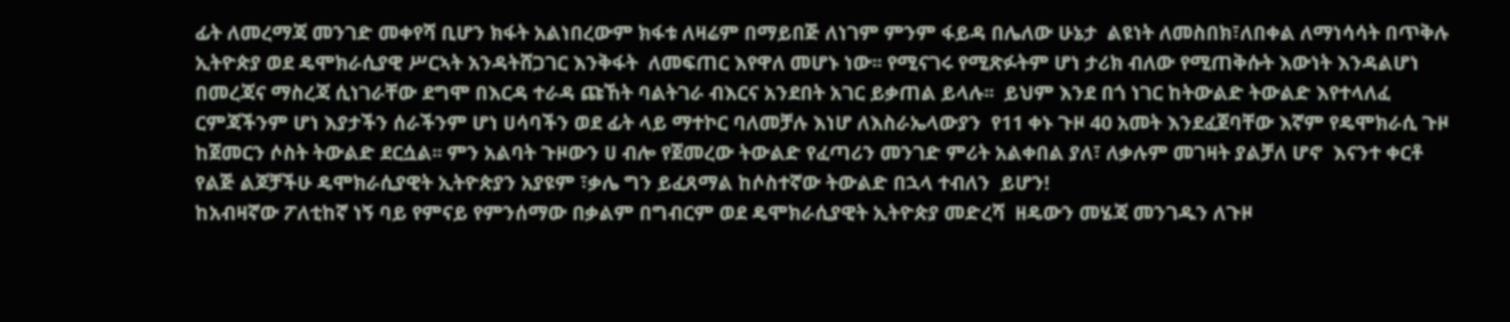ፊት ለመረማጃ መንገድ መቀየሻ ቢሆን ክፋት አልነበረውም ክፋቱ ለዛሬም በማይበጅ ለነገም ምንም ፋይዳ በሌለው ሁኔታ  ልዩነት ለመስበክ፣ለበቀል ለማነሳሳት በጥቅሉ ኢትዮጵያ ወደ ዴሞክራሲያዊ ሥርኣት አንዳትሸጋገር እንቅፋት  ለመፍጠር እየዋለ መሆኑ ነው፡፡ የሚናገሩ የሚጽፉትም ሆነ ታሪክ ብለው የሚጠቅሱት እውነት እንዳልሆነ በመረጃና ማስረጃ ሲነገራቸው ደግሞ በእርዳ ተራዳ ጩኸት ባልትገራ ብእርና አንደበት አገር ይቃጠል ይላሉ፡፡  ይህም እንደ በጎ ነገር ከትውልድ ትውልድ እየተላለፈ ርምጃችንም ሆነ እያታችን ሰራችንም ሆነ ሀሳባችን ወደ ፊት ላይ ማተኮር ባለመቻሉ እነሆ ለእስራኤላውያን  የ11 ቀኑ ጉዞ 40 አመት እንደፈጀባቸው እኛም የዴሞክራሲ ጉዞ ከጀመርን ሶስት ትውልድ ደርሷል፡፡ ምን አልባት ጉዞውን ሀ ብሎ የጀመረው ትውልድ የፈጣሪን መንገድ ምሪት አልቀበል ያለ፣ ለቃሉም መገዛት ያልቻለ ሆኖ  እናንተ ቀርቶ የልጅ ልጆቻችሁ ዴሞክራሲያዊት ኢትዮጵያን አያዩም ፣ቃሌ ግን ይፈጸማል ከሶስተኛው ትውልድ በኋላ ተብለን  ይሆን!
ከአብዛኛው ፖለቲከኛ ነኝ ባይ የምናይ የምንሰማው በቃልም በግብርም ወደ ዴሞክራሲያዊት ኢትዮጵያ መድረሻ  ዘዴውን መሄጃ መንገዱን ለጉዞ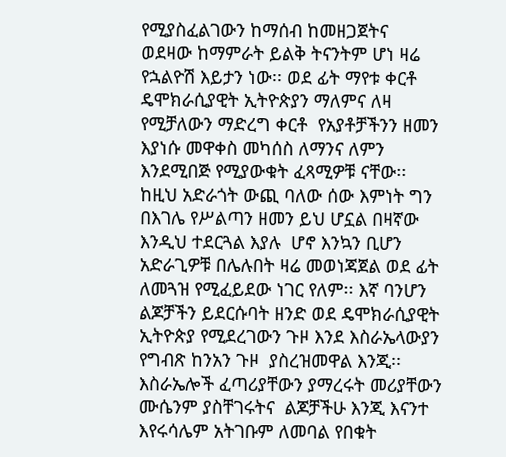የሚያስፈልገውን ከማሰብ ከመዘጋጀትና  ወደዛው ከማምራት ይልቅ ትናንትም ሆነ ዛሬ የኋልዮሽ እይታን ነው፡፡ ወደ ፊት ማየቱ ቀርቶ ዴሞክራሲያዊት ኢትዮጵያን ማለምና ለዛ የሚቻለውን ማድረግ ቀርቶ  የአያቶቻችንን ዘመን እያነሱ መዋቀስ መካሰስ ለማንና ለምን እንደሚበጅ የሚያውቁት ፈጻሚዎቹ ናቸው፡፡ ከዚህ አድራጎት ውጪ ባለው ሰው እምነት ግን  በእገሌ የሥልጣን ዘመን ይህ ሆኗል በዛኛው እንዲህ ተደርጓል እያሉ  ሆኖ እንኳን ቢሆን አድራጊዎቹ በሌሉበት ዛሬ መወነጃጀል ወደ ፊት ለመጓዝ የሚፈይደው ነገር የለም፡፡ እኛ ባንሆን ልጆቻችን ይደርሱባት ዘንድ ወደ ዴሞክራሲያዊት ኢትዮጵያ የሚደረገውን ጉዞ እንደ እስራኤላውያን  የግብጽ ከንአን ጉዞ  ያስረዝመዋል እንጂ፡፡
እስራኤሎች ፈጣሪያቸውን ያማረሩት መሪያቸውን ሙሴንም ያስቸገሩትና  ልጆቻችሁ እንጂ እናንተ እየሩሳሌም አትገቡም ለመባል የበቁት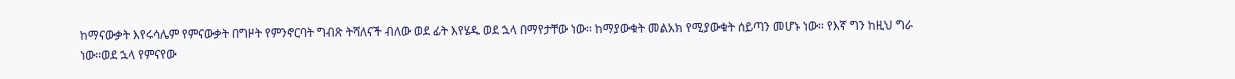ከማናውቃት እየሩሳሌም የምናውቃት በግዞት የምንኖርባት ግብጽ ትሻለናች ብለው ወደ ፊት እየሄዱ ወደ ኋላ በማየታቸው ነው፡፡ ከማያውቁት መልአክ የሚያውቁት ሰይጣን መሆኑ ነው፡፡ የእኛ ግን ከዚህ ግራ ነው፡፡ወደ ኋላ የምናየው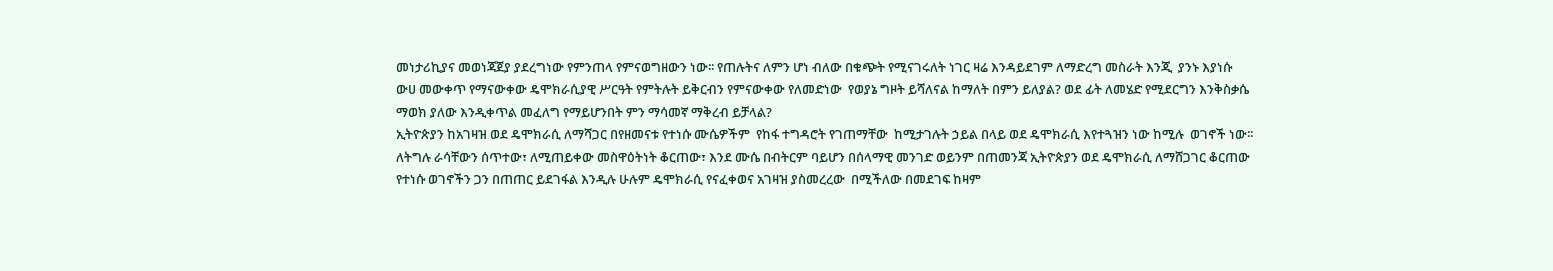መነታሪኪያና መወነጃጀያ ያደረግነው የምንጠላ የምናወግዘውን ነው፡፡ የጠሉትና ለምን ሆነ ብለው በቁጭት የሚናገሩለት ነገር ዛሬ እንዳይደገም ለማድረግ መስራት እንጂ  ያንኑ እያነሱ ውሀ መውቀጥ የማናውቀው ዴሞክራሲያዊ ሥርዓት የምትሉት ይቅርብን የምናውቀው የለመድነው  የወያኔ ግዞት ይሻለናል ከማለት በምን ይለያል? ወደ ፊት ለመሄድ የሚደርግን እንቅስቃሴ  ማወክ ያለው እንዲቀጥል መፈለግ የማይሆንበት ምን ማሳመኛ ማቅረብ ይቻላል?
ኢትዮጵያን ከአገዛዝ ወደ ዴሞክራሲ ለማሻጋር በየዘመናቱ የተነሱ ሙሴዎችም  የከፋ ተግዳሮት የገጠማቸው  ከሚታገሉት ኃይል በላይ ወደ ዴሞክራሲ እየተጓዝን ነው ከሚሉ  ወገኖች ነው፡፡ ለትግሉ ራሳቸውን ሰጥተው፣ ለሚጠይቀው መስዋዕትነት ቆርጠው፣ እንደ ሙሴ በብትርም ባይሆን በሰላማዊ መንገድ ወይንም በጠመንጃ ኢትዮጵያን ወደ ዴሞክራሲ ለማሸጋገር ቆርጠው የተነሱ ወገኖችን ጋን በጠጠር ይደገፋል እንዲሉ ሁሉም ዴሞክራሲ የናፈቀወና አገዛዝ ያስመረረው  በሚችለው በመደገፍ ከዛም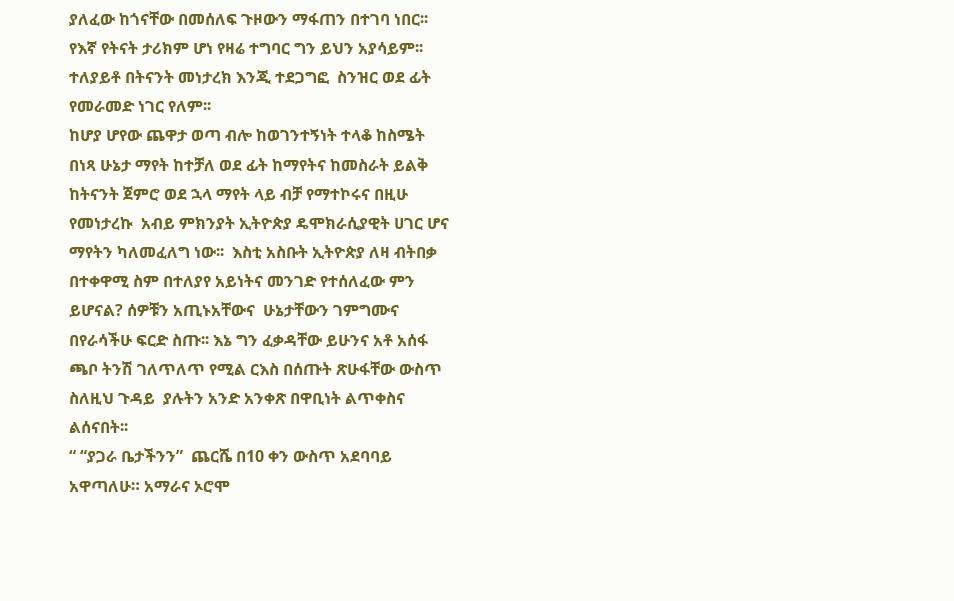ያለፈው ከጎናቸው በመሰለፍ ጉዞውን ማፋጠን በተገባ ነበር፡፡ የእኛ የትናት ታሪክም ሆነ የዛሬ ተግባር ግን ይህን አያሳይም፡፡ ተለያይቶ በትናንት መነታረክ እንጂ ተደጋግፎ  ስንዝር ወደ ፊት የመራመድ ነገር የለም፡፡
ከሆያ ሆየው ጨዋታ ወጣ ብሎ ከወገንተኝነት ተላቆ ከስሜት በነጻ ሁኔታ ማየት ከተቻለ ወደ ፊት ከማየትና ከመስራት ይልቅ  ከትናንት ጀምሮ ወደ ኋላ ማየት ላይ ብቻ የማተኮሩና በዚሁ የመነታረኩ  አብይ ምክንያት ኢትዮጵያ ዴሞክራሲያዊት ሀገር ሆና ማየትን ካለመፈለግ ነው፡፡  እስቲ አስቡት ኢትዮጵያ ለዛ ብትበቃ በተቀዋሚ ስም በተለያየ አይነትና መንገድ የተሰለፈው ምን ይሆናል? ሰዎቹን አጢኑአቸውና  ሁኔታቸውን ገምግሙና በየራሳችሁ ፍርድ ስጡ፡፡ እኔ ግን ፈቃዳቸው ይሁንና አቶ አሰፋ ጫቦ ትንሽ ገለጥለጥ የሚል ርእስ በሰጡት ጽሁፋቸው ውስጥ ስለዚህ ጉዳይ  ያሉትን አንድ አንቀጽ በዋቢነት ልጥቀስና ልሰናበት፡፡
“ “ያጋራ ቤታችንን”  ጨርሼ በ10 ቀን ውስጥ አደባባይ አዋጣለሁ። አማራና ኦሮሞ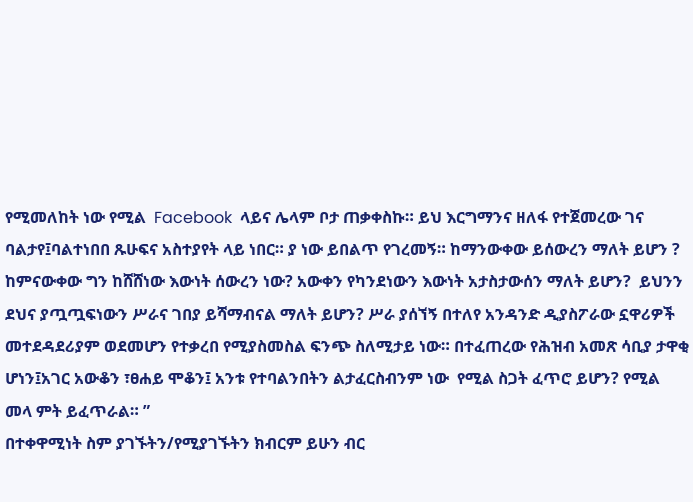የሚመለከት ነው የሚል  Facebook  ላይና ሌላም ቦታ ጠቃቀስኩ። ይህ እርግማንና ዘለፋ የተጀመረው ገና ባልታየ፤ባልተነበበ ጹሁፍና አስተያየት ላይ ነበር። ያ ነው ይበልጥ የገረመኝ። ከማንውቀው ይሰውረን ማለት ይሆን ? ከምናውቀው ግን ከሸሸነው እውነት ሰውረን ነው? አውቀን የካንደነውን እውነት አታስታውሰን ማለት ይሆን?  ይህንን ደህና ያጧጧፍነውን ሥራና ገበያ ይሻማብናል ማለት ይሆን? ሥራ ያሰኘኝ በተለየ አንዳንድ ዲያስፖራው ኗዋሪዎች መተደዳደሪያም ወደመሆን የተቃረበ የሚያስመስል ፍንጭ ስለሚታይ ነው። በተፈጠረው የሕዝብ አመጽ ሳቢያ ታዋቂ ሆነን፤አገር አውቆን ፣ፀሐይ ሞቆን፤ አንቱ የተባልንበትን ልታፈርስብንም ነው  የሚል ስጋት ፈጥሮ ይሆን? የሚል መላ ምት ይፈጥራል። ”
በተቀዋሚነት ስም ያገኙትን/የሚያገኙትን ክብርም ይሁን ብር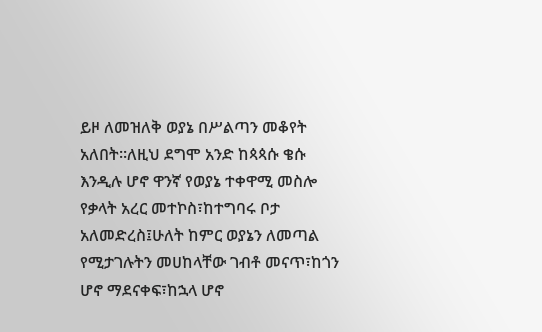ይዞ ለመዝለቅ ወያኔ በሥልጣን መቆየት አለበት፡፡ለዚህ ደግሞ አንድ ከጳጳሱ ቄሱ እንዲሉ ሆኖ ዋንኛ የወያኔ ተቀዋሚ መስሎ የቃላት አረር መተኮስ፣ከተግባሩ ቦታ አለመድረስ፤ሁለት ከምር ወያኔን ለመጣል የሚታገሉትን መሀከላቸው ገብቶ መናጥ፣ከጎን ሆኖ ማደናቀፍ፣ከኋላ ሆኖ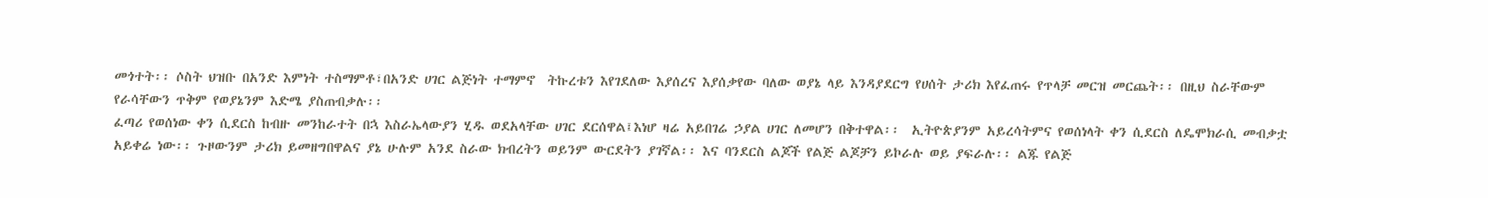መጎተት፡፡ ሶስት ህዝቡ በአንድ እምነት ተስማምቶ፣በአንድ ሀገር ልጅነት ተማምኖ  ትኩረቱን እየገደለው እያሰረና እያሰቃየው ባለው ወያኔ ላይ እንዳያደርግ የሀሰት ታሪክ እየፈጠሩ የጥላቻ መርዝ መርጨት፡፡ በዚህ ስራቸውም የራሳቸውን ጥቅም የወያኔንም እድሜ ያስጠብቃሉ፡፡
ፈጣሪ የወሰነው ቀን ሲደርስ ከብዙ መንከራተት በኋ እስራኤላውያን ሂዱ ወደአላቸው ሀገር ደርሰዋል፤እነሆ ዛሬ አይበገሬ ኃያል ሀገር ለመሆን በቅተዋል፡፡  ኢትዮጵያንም አይረሳትምና የወሰነላት ቀን ሲደርስ ለዴሞክራሲ መብቃቷ አይቀሬ ነው፡፡ ጉዞውንም ታሪክ ይመዘግበዋልና ያኔ ሁሉም አንደ ስራው ክብረትን ወይንም ውርደትን ያገኛል፡፡ እና ባንደርስ ልጆች የልጅ ልጆቻን ይኮራሉ ወይ ያፍራሉ፡፡ ልጁ የልጅ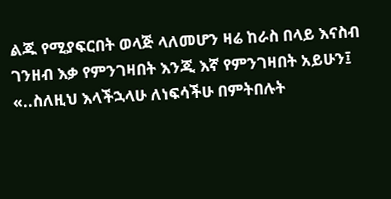ልጁ የሚያፍርበት ወላጅ ላለመሆን ዛሬ ከራስ በላይ እናስብ ገንዘብ እቃ የምንገዛበት እንጂ እኛ የምንገዛበት አይሁን፤ «..ስለዚህ እላችኋላሁ ለነፍሳችሁ በምትበሉት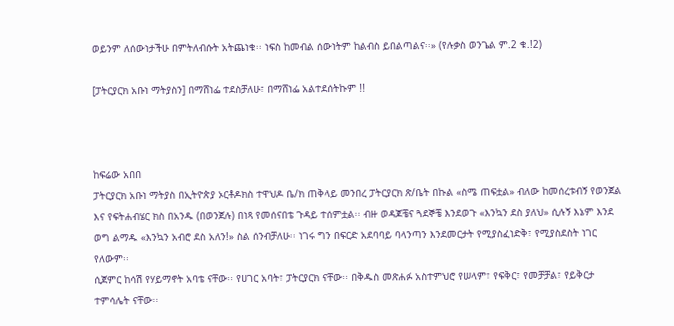ወይንም ለሰውነታችሁ በምትለብሱት አትጨነቁ፡፡ ነፍስ ከመብል ሰውነትም ከልብስ ይበልጣልና፡፡» (የሉቃስ ወንጌል ም.2 ቁ.!2)

[ፓትርያርክ አቡነ ማትያስን] በማሸነፌ ተደስቻለሁ፣ በማሸነፌ አልተደሰትኩም !!



ከፍሬው አበበ
ፓትርያርክ አቡነ ማትያስ በኢትዮጵያ ኦርቶዶክስ ተዋህዶ ቤ/ክ ጠቅላይ መንበረ ፓትርያርክ ጽ/ቤት በኩል «ስሜ ጠፍቷል» ብለው ከመሰረቱብኝ የወንጀል እና የፍትሐብሄር ክስ በአንዱ (በወንጀሉ) በነጻ የመሰናበቴ ጉዳይ ተሰምቷል፡፡ ብዙ ወዳጆቼና ጓደኞቼ እንደወጉ «እንኳን ደስ ያለህ» ሲሉኝ እኔም እንደ ወግ ልማዱ «እንኳን አብሮ ደስ አለን!» ስል ሰንብቻለሁ፡፡ ነገሩ ግን በፍርድ አደባባይ ባላንጣን እንደመርታት የሚያስፈነድቅ፣ የሚያስደስት ነገር የለውም፡፡
ሲጀምር ከሳሽ የሃይማኖት አባቴ ናቸው፡፡ የሀገር አባት፣ ፓትርያርክ ናቸው፡፡ በቅዱስ መጽሐፉ አስተምህሮ የሠላም፣ የፍቅር፣ የመቻቻል፣ የይቅርታ ተምሳሌት ናቸው፡፡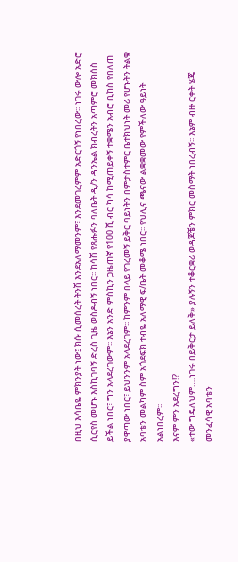በዚህ እሳቤዬ ምክንያት ነው፤ ክሱ ሲመሰረት ትንሽ እንደአለማመንም፣ እንደመገረምም አድርጎኝ የነበረው፡፡ ነገሩ ውሎ አድሮ ሲርየስ መሆኑ እስኪገባኝ ድረስ ጊዜ ወስዶብኝ ነበር፡፡ ከሳሽ የጸሑፉን ባለቤት ዲ/ን ዳንኤል ክብረትን አጣምሮ መክሰስ ይችል ነበር፣ ግን አላደረገውም፡፡ እኔን አንድ ምስኪን ጋዜጠኛ የ100 ሺ ብር ካሳ ከሚጠይቀኝ ተቋሜን አብሮ ቢከስ የበለጠ ያዋጣው ነበር፣ ይህንንም አላደረገም፡፡ ከምንም በላይ የገረመኝ ይቅር ባይነትን በምታስተምር ቤተክህነት መሪ የሆኑትን ትልቁ አባቴን መልካም ስም አጎደፍክ ተብዬ አለማዊ ፍ/ቤት መቆሜ ነበር፡፡ የህሊና ጫናው ልቋቋመው የምችለው ዓይነት አልነበረም፡፡
እናም ምን አደረግን!?
«ተው ግዴለህም….ነገሩ በይቅርታ ይለቅ» ያሉኝን ተቆርቋሪ ወዳጆቼን ምክር መስማት ነበረብኝ፡፡ እኔም ብዙ ርቀት ሄጄ መንፈሳዊ አባቴን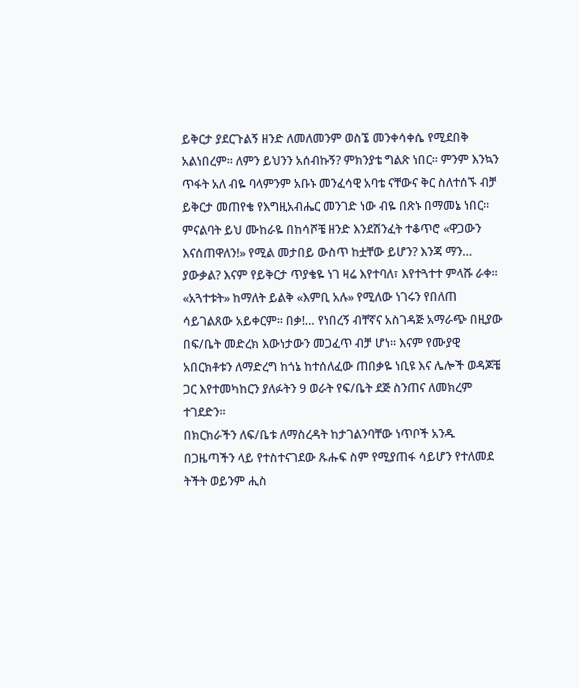ይቅርታ ያደርጉልኝ ዘንድ ለመለመንም ወስኜ መንቀሳቀሴ የሚደበቅ አልነበረም፡፡ ለምን ይህንን አሰብኩኝ? ምክንያቴ ግልጽ ነበር፡፡ ምንም እንኳን ጥፋት አለ ብዬ ባላምንም አቡኑ መንፈሳዊ አባቴ ናቸውና ቅር ስለተሰኙ ብቻ ይቅርታ መጠየቄ የእግዚአብሔር መንገድ ነው ብዬ በጽኑ በማመኔ ነበር፡፡ ምናልባት ይህ ሙከራዬ በከሳሾቼ ዘንድ እንደሽንፈት ተቆጥሮ «ዋጋውን እናሰጠዋለን!» የሚል መታበይ ውስጥ ከቷቸው ይሆን? እንጃ ማን… ያውቃል? እናም የይቅርታ ጥያቄዬ ነገ ዛሬ እየተባለ፣ እየተጓተተ ምላሹ ራቀ፡፡ «አጓተቱት» ከማለት ይልቅ «እምቢ አሉ» የሚለው ነገሩን የበለጠ ሳይገልጸው አይቀርም፡፡ በቃ!… የነበረኝ ብቸኛና አስገዳጅ አማራጭ በዚያው በፍ/ቤት መድረክ እውነታውን መጋፈጥ ብቻ ሆነ፡፡ እናም የሙያዊ አበርክቶቱን ለማድረግ ከጎኔ ከተሰለፈው ጠበቃዬ ነቢዩ እና ሌሎች ወዳጆቼ ጋር እየተመካከርን ያለፉትን 9 ወራት የፍ/ቤት ደጅ ስንጠና ለመክረም ተገደድን፡፡
በክርክራችን ለፍ/ቤቱ ለማስረዳት ከታገልንባቸው ነጥቦች አንዱ በጋዜጣችን ላይ የተስተናገደው ጹሑፍ ስም የሚያጠፋ ሳይሆን የተለመደ ትችት ወይንም ሒስ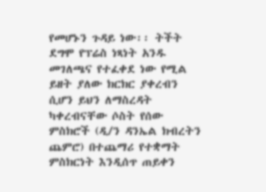የመሆኑን ጉዳይ ነው፡፡ ትችት ደግሞ የፕሬስ ነጻነት አንዱ መገለጫና የተፈቀደ ነው የሚል ይዘት ያለው ክርክር ያቀረብን ሲሆን ይህን ለማስረዳት ካቀረብናቸው ሶስት የሰው ምስክሮች (ዲ/ን ዳንኤል ክብረትን ጨምሮ) በተጨማሪ የተቋማት ምስክርነት እንዲሰጥ ጠይቀን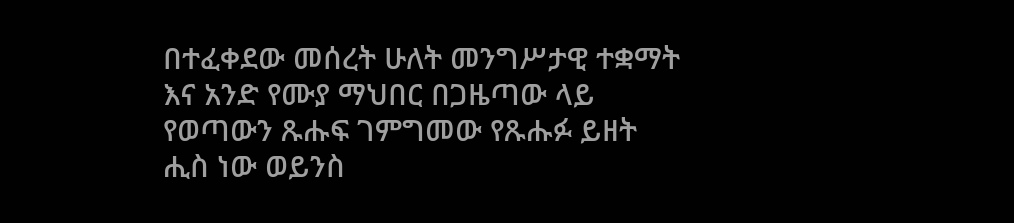በተፈቀደው መሰረት ሁለት መንግሥታዊ ተቋማት እና አንድ የሙያ ማህበር በጋዜጣው ላይ የወጣውን ጹሑፍ ገምግመው የጹሑፉ ይዘት ሒስ ነው ወይንስ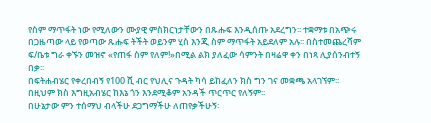የስም ማጥፋት ነው የሚለውን ሙያዊ ምስክርነታቸውን በጹሑፍ እንዲሰጡ አደረግን፡፡ ተቋማቱ በአጭሩ በጋዜጣው ላይ የወጣው ጹሑፍ ትችት ወይንም ሂስ እንጂ ስም ማጥፋት አይደለም አሉ፡፡ በስተመጨረሻም ፍ/ቤቱ ግራ ቀኙን መዝኖ «የጠፋ ስም የለም!»በሚል ልክ ያለፈው ሳምንት በዛሬዋ ቀን በነጻ ሊያሰንብተኝ በቃ፡፡
በፍትሐብሄር የቀረበብኝ የ100 ሺ ብር የህሊና ጉዳት ካሳ ይከፈለን ክስ ግን ገና መቋጫ አላገኘም፡፡ በዚህም ክስ እግዚአብሄር ከእኔ ጎን እንደሚቆም አንዳች ጥርጥር የለኝም፡፡
በሁኔታው ምን ተሰማህ ብላችሁ ደጋግማችሁ ለጠየቃችሁኝ፡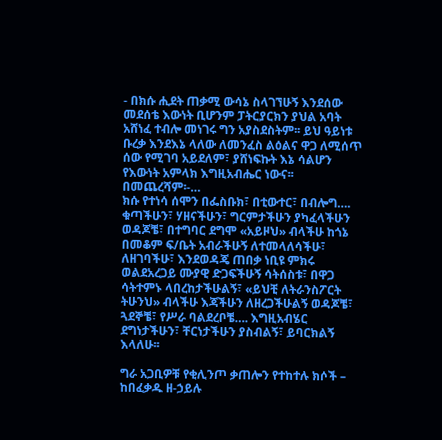- በክሱ ሒደት ጠቃሚ ውሳኔ ስላገኘሁኝ እንደሰው መደሰቴ እውነት ቢሆንም ፓትርያርክን ያህል አባት አሸነፈ ተብሎ መነገሩ ግን አያስደስትም፡፡ ይህ ዓይነቱ ቡረቃ እንደእኔ ላለው ለመንፈስ ልዕልና ዋጋ ለሚሰጥ ሰው የሚገባ አይደለም፣ ያሸነፍኩት እኔ ሳልሆን የእውነት አምላክ እግዚአብሔር ነውና፡፡
በመጨረሻም፡-…
ክሱ የተነሳ ሰሞን በፌስቡክ፣ በቲውተር፣ በብሎግ…. ቁጣችሁን፣ ሃዘናችሁን፣ ግርምታችሁን ያካፈላችሁን ወዳጆቼ፣ በተግባር ደግሞ «አይዞህ» ብላችሁ ከጎኔ በመቆም ፍ/ቤት አብራችሁኝ ለተመላለሳችሁ፣ ለዘገባችሁ፣ እንደወዳጄ ጠበቃ ነቢዩ ምክሩ ወልደአረጋይ ሙያዊ ድጋፍችሁኝ ሳትሰስቱ፣ በዋጋ ሳትተምኑ ላበረከታችሁልኝ፣ «ይህቺ ለትራንስፖርት ትሁንህ» ብላችሁ እጃችሁን ለዘረጋችሁልኝ ወዳጆቼ፣ ጓደኞቼ፣ የሥራ ባልደረቦቼ…. እግዚአብሄር ደግነታችሁን፣ ቸርነታችሁን ያስብልኝ፣ ይባርክልኝ እላለሁ፡፡

ግራ አጋቢዎቹ የቂሊንጦ ቃጠሎን የተከተሉ ክሶች – ከበፈቃዱ ዘ-ኃይሉ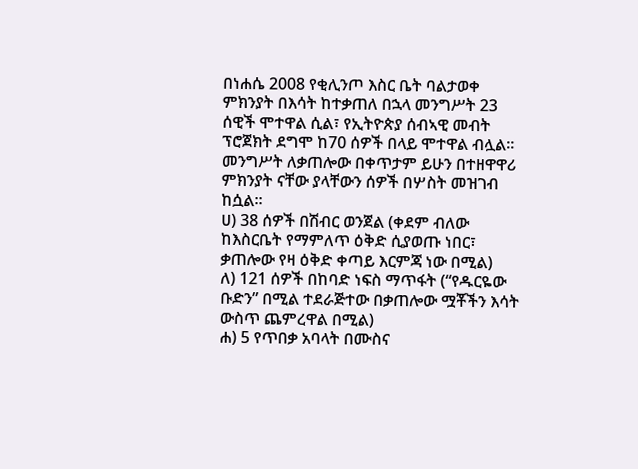በነሐሴ 2008 የቂሊንጦ እስር ቤት ባልታወቀ ምክንያት በእሳት ከተቃጠለ በኋላ መንግሥት 23 ሰዊች ሞተዋል ሲል፣ የኢትዮጵያ ሰብኣዊ መብት ፕሮጀክት ደግሞ ከ70 ሰዎች በላይ ሞተዋል ብሏል። መንግሥት ለቃጠሎው በቀጥታም ይሁን በተዘዋዋሪ ምክንያት ናቸው ያላቸውን ሰዎች በሦስት መዝገብ ከሷል።
ሀ) 38 ሰዎች በሽብር ወንጀል (ቀደም ብለው ከእስርቤት የማምለጥ ዕቅድ ሲያወጡ ነበር፣ ቃጠሎው የዛ ዕቅድ ቀጣይ እርምጃ ነው በሚል)
ለ) 121 ሰዎች በከባድ ነፍስ ማጥፋት (“የዱርዬው ቡድን” በሚል ተደራጅተው በቃጠሎው ሟቾችን እሳት ውስጥ ጨምረዋል በሚል)
ሐ) 5 የጥበቃ አባላት በሙስና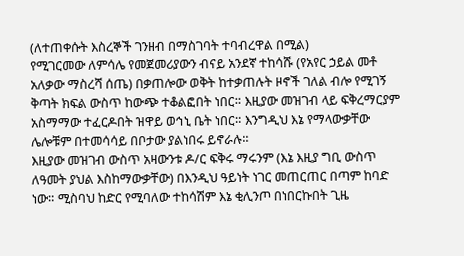(ለተጠቀሱት እስረኞች ገንዘብ በማስገባት ተባብረዋል በሚል)
የሚገርመው ለምሳሌ የመጀመሪያውን ብናይ አንደኛ ተከሳሹ (የአየር ኃይል መቶ አለቃው ማስረሻ ሰጤ) በቃጠሎው ወቅት ከተቃጠሉት ዞኖች ገለል ብሎ የሚገኝ ቅጣት ክፍል ውስጥ ከውጭ ተቆልፎበት ነበር። እዚያው መዝገብ ላይ ፍቅረማርያም አስማማው ተፈርዶበት ዝዋይ ወኅኒ ቤት ነበር። እንግዲህ እኔ የማላውቃቸው ሌሎቹም በተመሳሳይ በቦታው ያልነበሩ ይኖራሉ።
እዚያው መዝገብ ውስጥ አዛውንቱ ዶ/ር ፍቅሩ ማሩንም (እኔ እዚያ ግቢ ውስጥ ለዓመት ያህል እስከማውቃቸው) በእንዲህ ዓይነት ነገር መጠርጠር በጣም ከባድ ነው። ሚስባህ ከድር የሚባለው ተከሳሽም እኔ ቂሊንጦ በነበርኩበት ጊዜ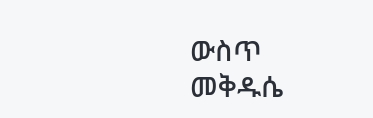ውስጥ መቅዱሴ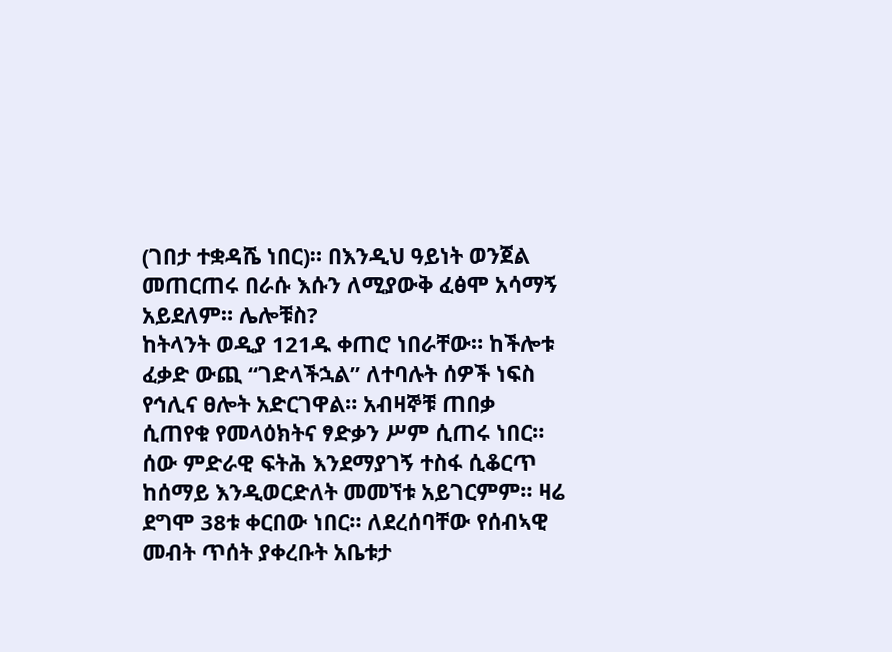(ገበታ ተቋዳሼ ነበር)። በእንዲህ ዓይነት ወንጀል መጠርጠሩ በራሱ እሱን ለሚያውቅ ፈፅሞ አሳማኝ አይደለም። ሌሎቹስ?
ከትላንት ወዲያ 121ዱ ቀጠሮ ነበራቸው። ከችሎቱ ፈቃድ ውጪ “ገድላችኋል” ለተባሉት ሰዎች ነፍስ የኅሊና ፀሎት አድርገዋል። አብዛኞቹ ጠበቃ ሲጠየቁ የመላዕክትና ፃድቃን ሥም ሲጠሩ ነበር። ሰው ምድራዊ ፍትሕ እንደማያገኝ ተስፋ ሲቆርጥ ከሰማይ እንዲወርድለት መመኘቱ አይገርምም። ዛሬ ደግሞ 38ቱ ቀርበው ነበር። ለደረሰባቸው የሰብኣዊ መብት ጥሰት ያቀረቡት አቤቱታ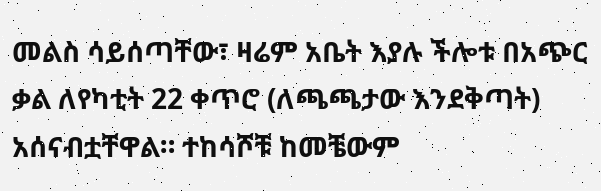መልስ ሳይሰጣቸው፣ ዛሬም አቤት እያሉ ችሎቱ በአጭር ቃል ለየካቲት 22 ቀጥሮ (ለጫጫታው እንደቅጣት) አሰናብቷቸዋል። ተከሳሾቹ ከመቼውም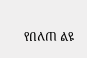የበለጠ ልዩ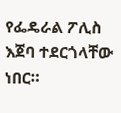የፌዴራል ፖሊስ እጀባ ተደርጎላቸው ነበር።